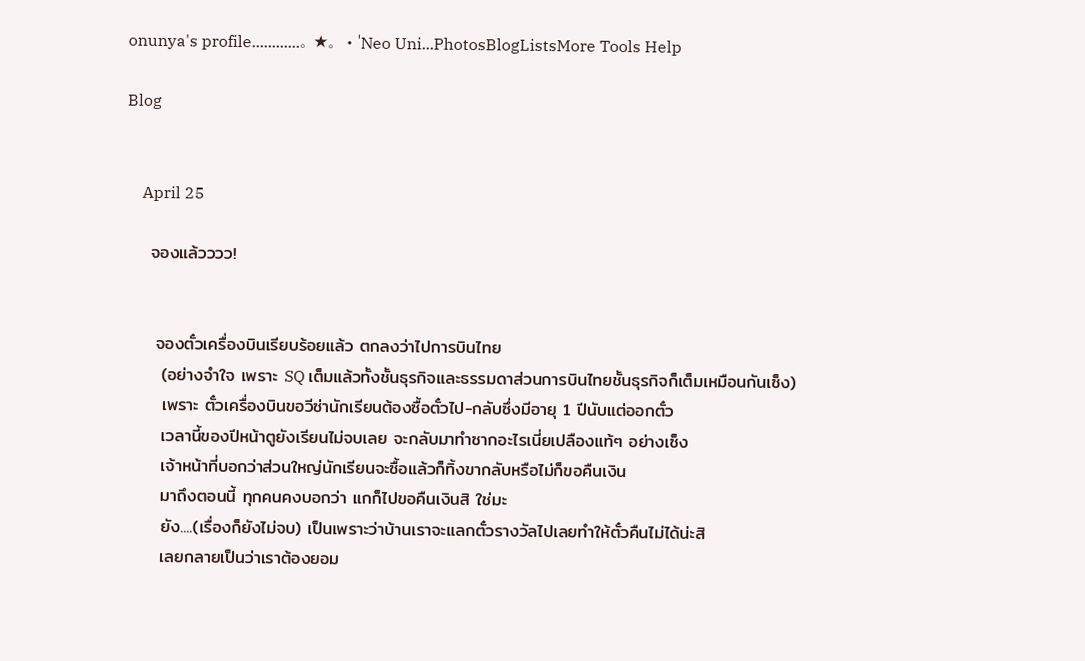onunya's profile............。★。・'Neo Uni...PhotosBlogListsMore Tools Help

Blog


    April 25

    จองแล้วววว!


     จองตั๋วเครื่องบินเรียบร้อยแล้ว ตกลงว่าไปการบินไทย
      (อย่างจำใจ เพราะ SQ เต็มแล้วทั้งชั้นธุรกิจและธรรมดาส่วนการบินไทยชั้นธุรกิจก็เต็มเหมือนกันเซ็ง)
      เพราะ ตั๋วเครื่องบินขอวีซ่านักเรียนต้องซื้อตั๋วไป-กลับซึ่งมีอายุ 1 ปีนับแต่ออกตั๋ว
      เวลานี้ของปีหน้าตูยังเรียนไม่จบเลย จะกลับมาทำซากอะไรเนี่ยเปลืองแท้ๆ อย่างเซ็ง
      เจ้าหน้าที่บอกว่าส่วนใหญ่นักเรียนจะซื้อแล้วก็ทิ้งขากลับหรือไม่ก็ขอคืนเงิน
      มาถึงตอนนี้ ทุกคนคงบอกว่า แกก็ไปขอคืนเงินสิ ใช่มะ
      ยัง....(เรื่องก็ยังไม่จบ) เป็นเพราะว่าบ้านเราจะแลกตั๋วรางวัลไปเลยทำให้ตั๋วคืนไม่ได้น่ะสิ
      เลยกลายเป็นว่าเราต้องยอม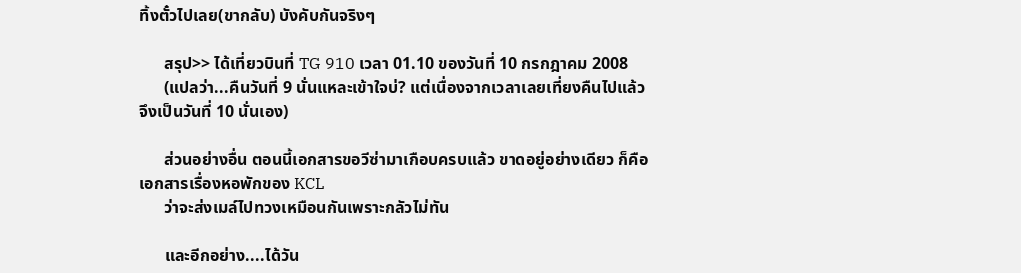ทิ้งตั๋วไปเลย(ขากลับ) บังคับกันจริงๆ

      สรุป>> ได้เที่ยวบินที่ TG 910 เวลา 01.10 ของวันที่ 10 กรกฎาคม 2008
      (แปลว่า...คืนวันที่ 9 นั่นแหละเข้าใจบ่? แต่เนื่องจากเวลาเลยเที่ยงคืนไปแล้วจึงเป็นวันที่ 10 นั่นเอง)

      ส่วนอย่างอื่น ตอนนี้เอกสารขอวีซ่ามาเกือบครบแล้ว ขาดอยู่อย่างเดียว ก็คือ เอกสารเรื่องหอพักของ KCL
      ว่าจะส่งเมล์ไปทวงเหมือนกันเพราะกลัวไม่ทัน

      และอีกอย่าง....ได้วัน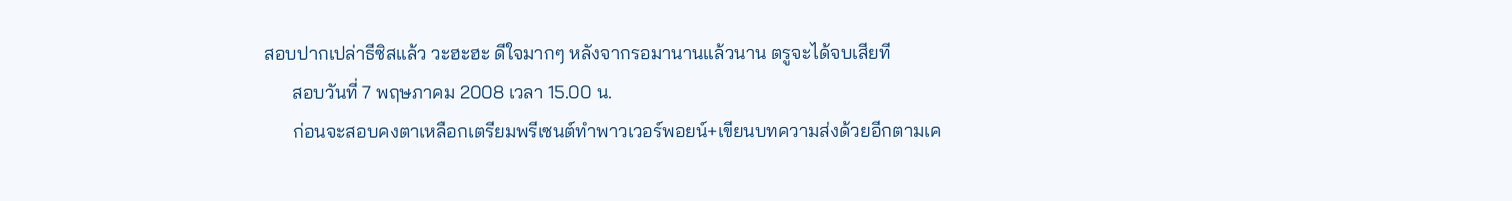สอบปากเปล่าธีซิสแล้ว วะฮะฮะ ดีใจมากๆ หลังจากรอมานานแล้วนาน ตรูจะได้จบเสียที
      สอบวันที่ 7 พฤษภาคม 2008 เวลา 15.00 น.
      ก่อนจะสอบคงตาเหลือกเตรียมพรีเซนต์ทำพาวเวอร์พอยน์+เขียนบทความส่งด้วยอีกตามเค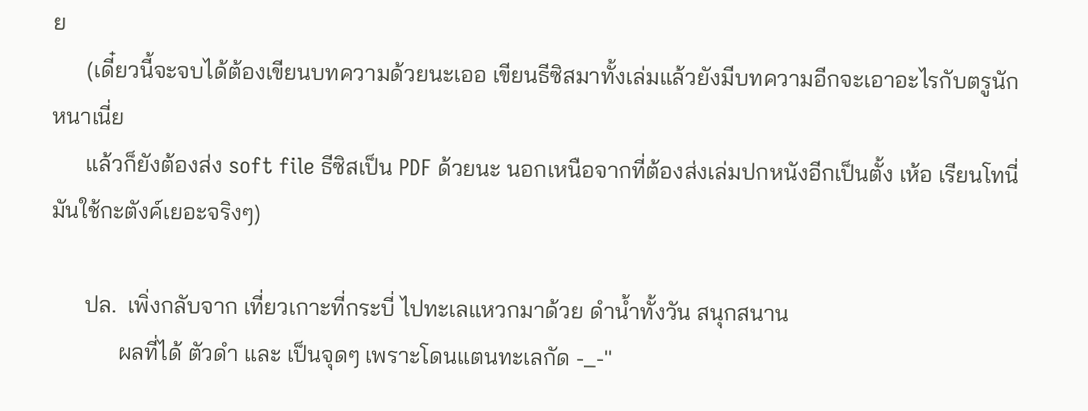ย
      (เดี๋ยวนี้จะจบได้ต้องเขียนบทความด้วยนะเออ เขียนธีซิสมาทั้งเล่มแล้วยังมีบทความอีกจะเอาอะไรกับตรูนักหนาเนี่ย
      แล้วก็ยังต้องส่ง soft file ธีซิสเป็น PDF ด้วยนะ นอกเหนือจากที่ต้องส่งเล่มปกหนังอีกเป็นตั้ง เห้อ เรียนโทนี่มันใช้กะตังค์เยอะจริงๆ)

      ปล.  เพิ่งกลับจาก เที่ยวเกาะที่กระบี่ ไปทะเลแหวกมาด้วย ดำน้ำทั้งวัน สนุกสนาน
            ผลที่ได้ ตัวดำ และ เป็นจุดๆ เพราะโดนแตนทะเลกัด -_-''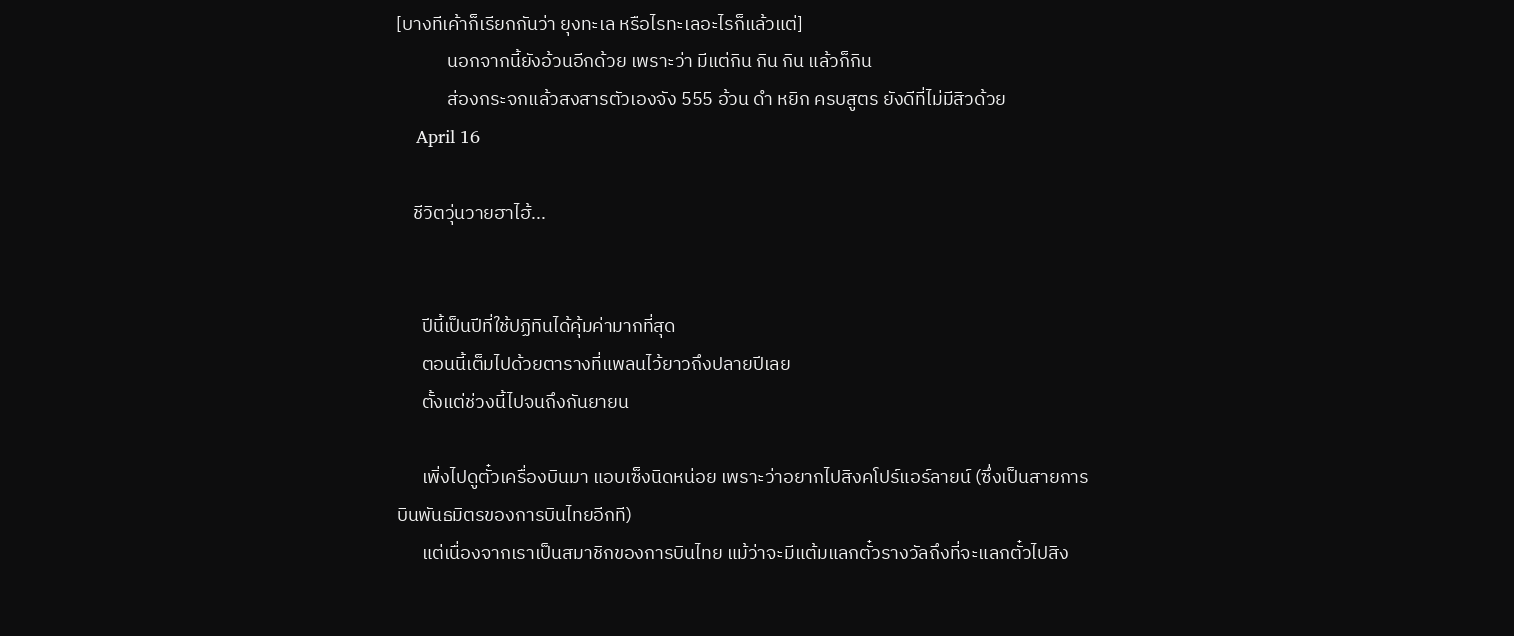[บางทีเค้าก็เรียกกันว่า ยุงทะเล หรือไรทะเลอะไรก็แล้วแต่]
            นอกจากนี้ยังอ้วนอีกด้วย เพราะว่า มีแต่กิน กิน กิน แล้วก็กิน
            ส่องกระจกแล้วสงสารตัวเองจัง 555 อ้วน ดำ หยิก ครบสูตร ยังดีที่ไม่มีสิวด้วย
    April 16

    ชีวิตวุ่นวายฮาไฮ้...


      ปีนี้เป็นปีที่ใช้ปฏิทินได้คุ้มค่ามากที่สุด
      ตอนนี้เต็มไปด้วยตารางที่แพลนไว้ยาวถึงปลายปีเลย
      ตั้งแต่ช่วงนี้ไปจนถึงกันยายน

      เพิ่งไปดูตั๋วเครื่องบินมา แอบเซ็งนิดหน่อย เพราะว่าอยากไปสิงคโปร์แอร์ลายน์ (ซึ่งเป็นสายการบินพันธมิตรของการบินไทยอีกที)
      แต่เนื่องจากเราเป็นสมาชิกของการบินไทย แม้ว่าจะมีแต้มแลกตั๋วรางวัลถึงที่จะแลกตั๋วไปสิง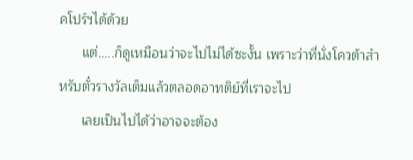คโปร์ฯได้ด้วย
      แต่.....ก็ดูเหมือนว่าจะไปไม่ได้ซะงั้น เพราะว่าที่นั่งโควต้าสำหรับตั๋วรางวัลเต็มแล้วตลอดอาทติย์ที่เราจะไป
      เลยเป็นไปได้ว่าอาจจะต้อง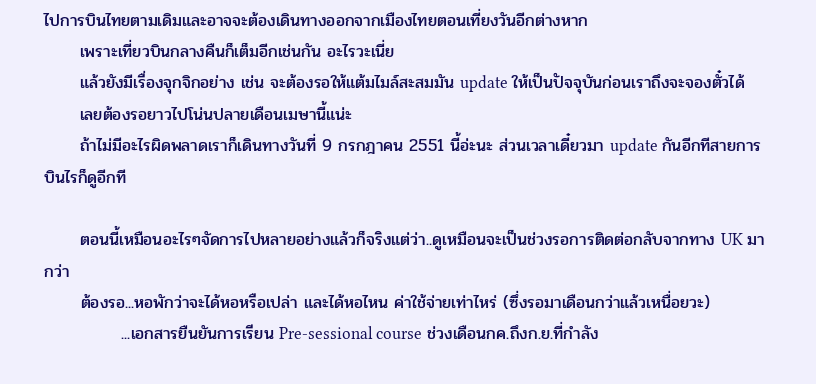ไปการบินไทยตามเดิมและอาจจะต้องเดินทางออกจากเมืองไทยตอนเที่ยงวันอีกต่างหาก
      เพราะเที่ยวบินกลางคืนก็เต็มอีกเช่นกัน อะไรวะเนี่ย
      แล้วยังมีเรื่องจุกจิกอย่าง เช่น จะต้องรอให้แต้มไมล์สะสมมัน update ให้เป็นปัจจุบันก่อนเราถึงจะจองตั๋วได้
      เลยต้องรอยาวไปโน่นปลายเดือนเมษานี้แน่ะ
      ถ้าไม่มีอะไรผิดพลาดเราก็เดินทางวันที่ 9 กรกฎาคน 2551 นี้อ่ะนะ ส่วนเวลาเดี๋ยวมา update กันอีกทีสายการบินไรก็ดูอีกที

      ตอนนี้เหมือนอะไรๆจัดการไปหลายอย่างแล้วก็จริงแต่ว่า..ดูเหมือนจะเป็นช่วงรอการติดต่อกลับจากทาง UK มากว่า
      ต้องรอ...หอพักว่าจะได้หอหรือเปล่า และได้หอไหน ค่าใช้จ่ายเท่าไหร่ (ซึ่งรอมาเดือนกว่าแล้วเหนื่อยวะ)
             ...เอกสารยืนยันการเรียน Pre-sessional course ช่วงเดือนกค.ถึงก.ย.ที่กำลัง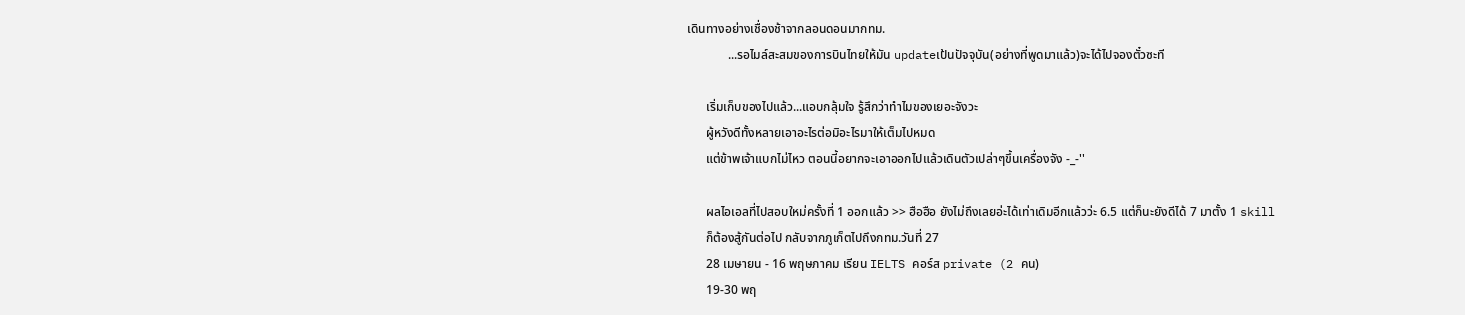เดินทางอย่างเชื่องช้าจากลอนดอนมากทม.
             ...รอไมล์สะสมของการบินไทยให้มัน updateเป้นปัจจุบัน(อย่างที่พูดมาแล้ว)จะได้ไปจองตั๋วซะที

      เริ่มเก็บของไปแล้ว...แอบกลุ้มใจ รู้สึกว่าทำไมของเยอะจังวะ
      ผู้หวังดีทั้งหลายเอาอะไรต่อมิอะไรมาให้เต็มไปหมด
      แต่ข้าพเจ้าแบกไม่ไหว ตอนนี้อยากจะเอาออกไปแล้วเดินตัวเปล่าๆขึ้นเครื่องจัง -_-''

      ผลไอเอลที่ไปสอบใหม่ครั้งที่ 1 ออกแล้ว >> ฮือฮือ ยังไม่ถึงเลยอ่ะได้เท่าเดิมอีกแล้วว่ะ 6.5 แต่ก็นะยังดีได้ 7 มาตั้ง 1 skill
      ก็ต้องสู้กันต่อไป กลับจากภูเก็ตไปถึงกทม.วันที่ 27
      28 เมษายน - 16 พฤษภาคม เรียน IELTS คอร์ส private (2 คน)
      19-30 พฤ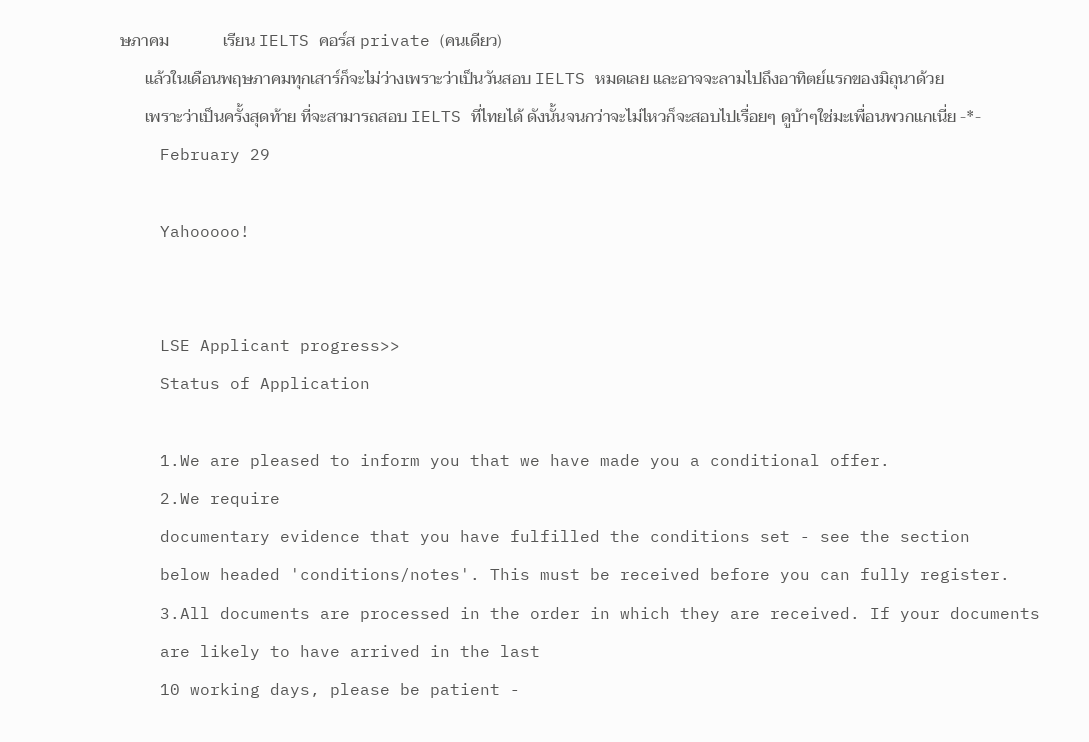ษภาคม             เรียน IELTS คอร์ส private (คนเดียว)
      แล้วในเดือนพฤษภาคมทุกเสาร์ก็จะไม่ว่างเพราะว่าเป็นวันสอบ IELTS หมดเลย และอาจจะลามไปถึงอาทิตย์แรกของมิถุนาด้วย
      เพราะว่าเป็นครั้งสุดท้าย ที่จะสามารถสอบ IELTS ที่ไทยได้ ดังนั้นจนกว่าจะไม่ไหวก็จะสอบไปเรื่อยๆ ดูบ้าๆใช่มะเพื่อนพวกแกเนี่ย -*-
    February 29

    Yahooooo!


    LSE Applicant progress>>
    Status of Application

    1.We are pleased to inform you that we have made you a conditional offer.
    2.We require
    documentary evidence that you have fulfilled the conditions set - see the section
    below headed 'conditions/notes'. This must be received before you can fully register.
    3.All documents are processed in the order in which they are received. If your documents
    are likely to have arrived in the last
    10 working days, please be patient -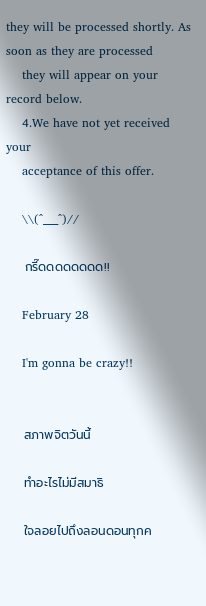they will be processed shortly. As soon as they are processed
    they will appear on your record below.
    4.We have not yet received your
    acceptance of this offer.

    \\(^___^)//

    กรี๊ดดดดดดดด!!

    February 28

    I'm gonna be crazy!!


    สภาพจิตวันนี้

    ทำอะไรไม่มีสมาธิ

    ใจลอยไปถึงลอนดอนทุกค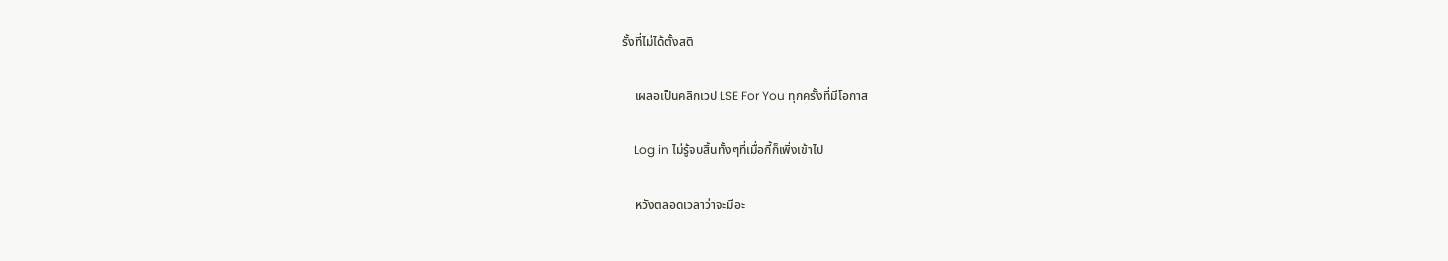รั้งที่ไม่ได้ตั้งสติ

    เผลอเป็นคลิกเวป LSE For You ทุกครั้งที่มีโอกาส

    Log in ไม่รู้จบสิ้นทั้งๆที่เมื่อกี้ก็เพิ่งเข้าไป

    หวังตลอดเวลาว่าจะมีอะ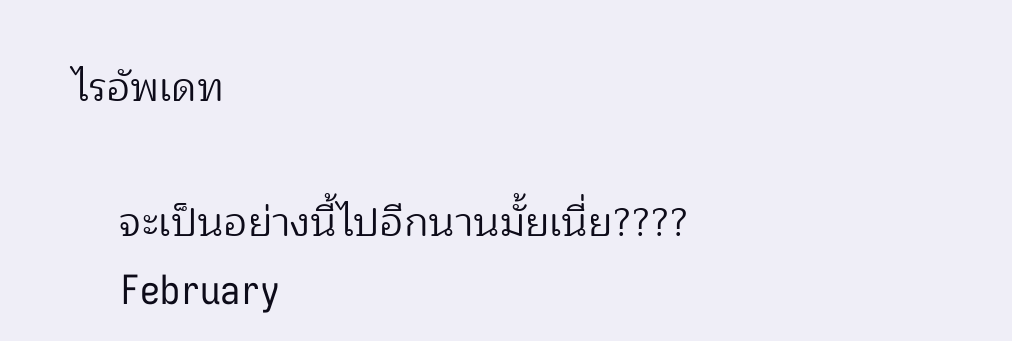ไรอัพเดท

    จะเป็นอย่างนี้ไปอีกนานมั้ยเนี่ย????
    February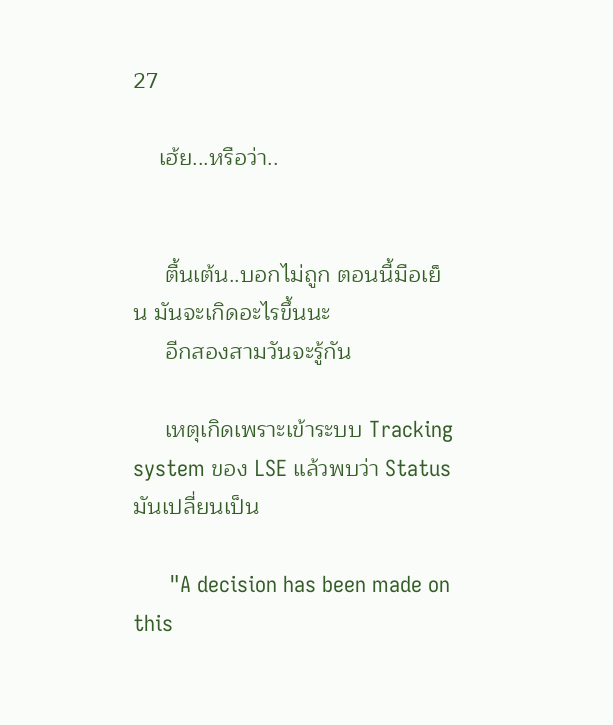27

    เฮ้ย...หรือว่า..


     ตื้นเต้น..บอกไม่ถูก ตอนนี้มือเย็น มันจะเกิดอะไรขึ้นนะ
     อีกสองสามวันจะรู้กัน

     เหตุเกิดเพราะเข้าระบบ Tracking system ของ LSE แล้วพบว่า Status มันเปลี่ยนเป็น

      "A decision has been made on this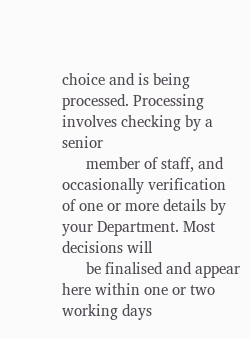choice and is being processed. Processing involves checking by a senior
      member of staff, and occasionally verification of one or more details by your Department. Most decisions will
      be finalised and appear here within one or two working days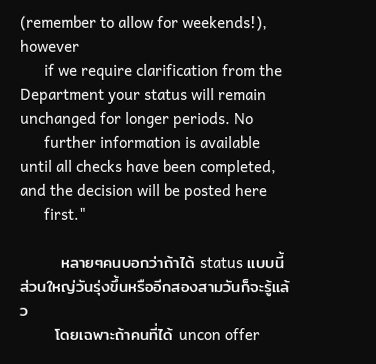(remember to allow for weekends!), however
      if we require clarification from the Department your status will remain unchanged for longer periods. No
      further information is available until all checks have been completed, and the decision will be posted here
      first."

       หลายๆคนบอกว่าถ้าได้ status แบบนี้ ส่วนใหญ่วันรุ่งขึ้นหรืออีกสองสามวันก็จะรู้แล้ว
      โดยเฉพาะถ้าคนที่ได้ uncon offer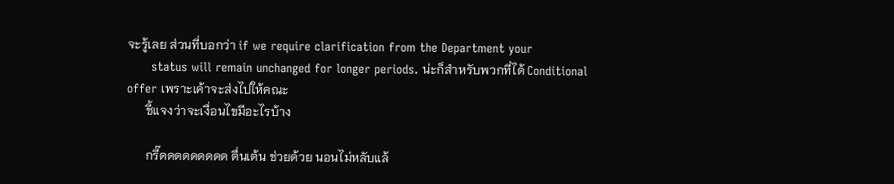จะรู้เลย ส่วนที่บอกว่า if we require clarification from the Department your
      status will remain unchanged for longer periods. น่ะก็สำหรับพวกที่ได้ Conditional offer เพราะเค้าจะส่งไปให้คณะ
      ชี้แจงว่าจะเงื่อนไขมีอะไรบ้าง

      กรี๊ดดดดดดดดด ตื่นเต้น ช่วยด้วย นอนไม่หลับแล้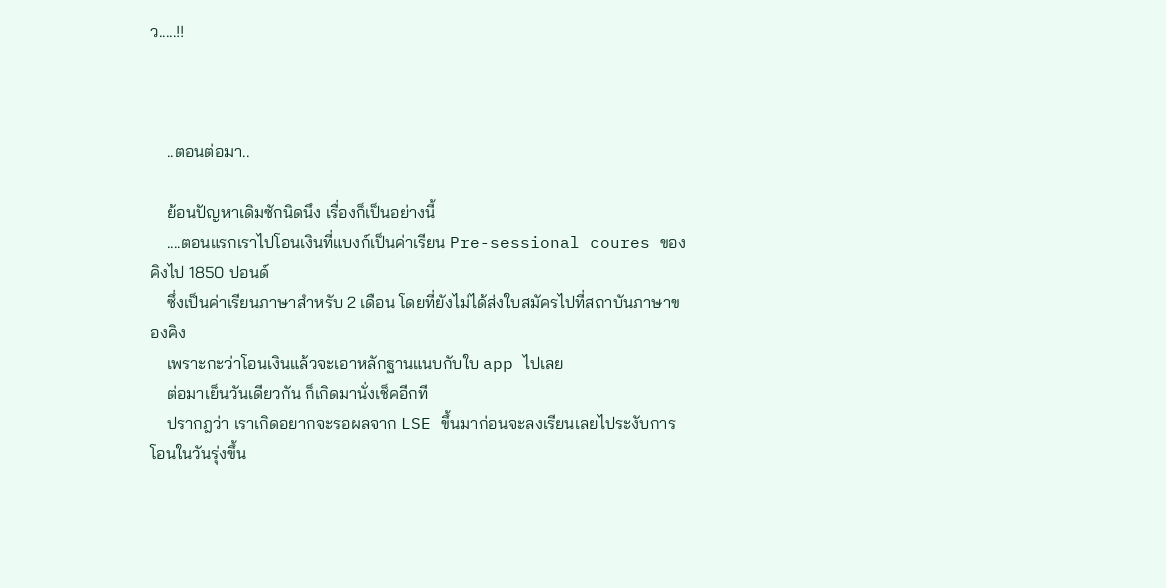ว.....!!



    ..ตอนต่อมา..

    ย้อนปัญหาเดิมซักนิดนึง เรื่องก็เป็นอย่างนี้
    ....ตอนแรกเราไปโอนเงินที่แบงก์เป็นค่าเรียน Pre-sessional coures ของคิงไป 1850 ปอนด์
    ซึ่งเป็นค่าเรียนภาษาสำหรับ 2 เดือน โดยที่ยังไม่ได้ส่งใบสมัครไปที่สถาบันภาษาของคิง
    เพราะกะว่าโอนเงินแล้วจะเอาหลักฐานแนบกับใบ app ไปเลย
    ต่อมาเย็นวันเดียวกัน ก็เกิดมานั่งเช็คอีกที
    ปรากฎว่า เราเกิดอยากจะรอผลจาก LSE ขึ้นมาก่อนจะลงเรียนเลยไประงับการโอนในวันรุ่งขึ้น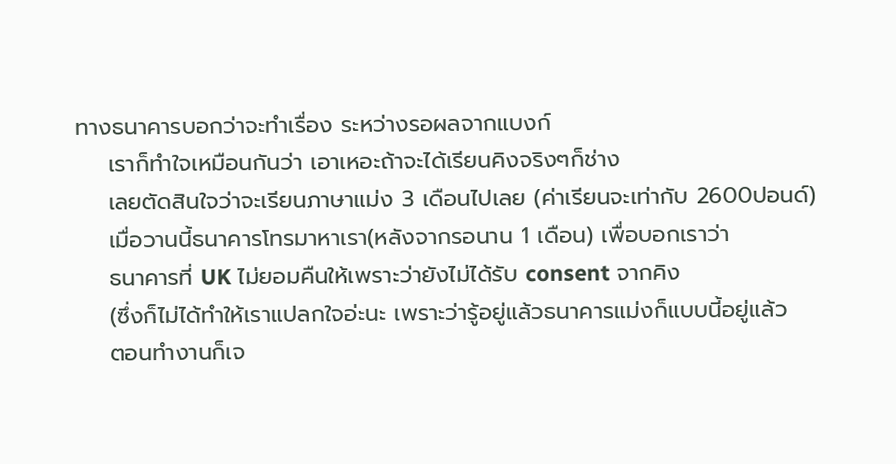ทางธนาคารบอกว่าจะทำเรื่อง ระหว่างรอผลจากแบงก์
    เราก็ทำใจเหมือนกันว่า เอาเหอะถ้าจะได้เรียนคิงจริงๆก็ช่าง
    เลยตัดสินใจว่าจะเรียนภาษาแม่ง 3 เดือนไปเลย (ค่าเรียนจะเท่ากับ 2600ปอนด์)
    เมื่อวานนี้ธนาคารโทรมาหาเรา(หลังจากรอนาน 1 เดือน) เพื่อบอกเราว่า
    ธนาคารที่ UK ไม่ยอมคืนให้เพราะว่ายังไม่ได้รับ consent จากคิง
    (ซึ่งก็ไม่ได้ทำให้เราแปลกใจอ่ะนะ เพราะว่ารู้อยู่แล้วธนาคารแม่งก็แบบนี้อยู่แล้ว
    ตอนทำงานก็เจ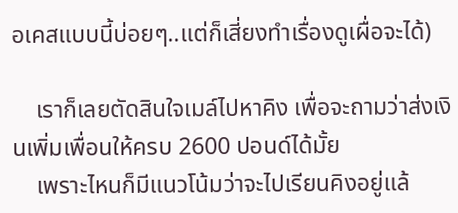อเคสแบบนี้บ่อยๆ..แต่ก็เสี่ยงทำเรื่องดูเผื่อจะได้)

    เราก็เลยตัดสินใจเมล์ไปหาคิง เพื่อจะถามว่าส่งเงินเพิ่มเพื่อนให้ครบ 2600 ปอนด์ได้มั้ย
    เพราะไหนก็มีแนวโน้มว่าจะไปเรียนคิงอยู่แล้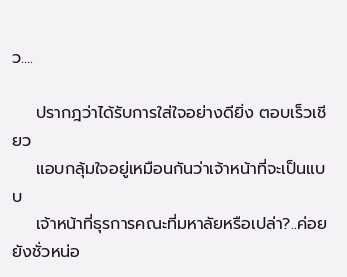ว....

    ปรากฎว่าได้รับการใส่ใจอย่างดียิ่ง ตอบเร็วเชียว
    แอบกลุ้มใจอยู่เหมือนกันว่าเจ้าหน้าที่จะเป็นแบบ
    เจ้าหน้าที่ธุรการคณะที่มหาลัยหรือเปล่า?..ค่อยยังชั่วหน่อ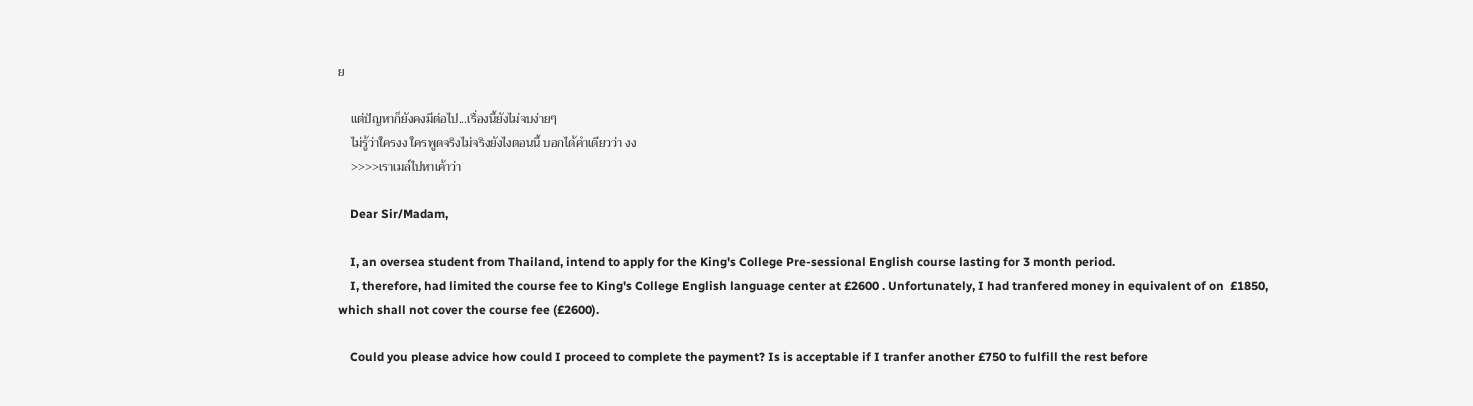ย

    แต่ปัญหาก็ยังคงมีต่อไป...เรื่องนี้ยังไม่จบง่ายๆ
    ไม่รู้ว่าใครงง ใครพูดจริงไม่จริงยังไงตอนนี้ บอกได้คำเดียวว่า งง
    >>>>เราเมล์ไปหาเค้าว่า

    Dear Sir/Madam,

    I, an oversea student from Thailand, intend to apply for the King's College Pre-sessional English course lasting for 3 month period.
    I, therefore, had limited the course fee to King's College English language center at £2600 . Unfortunately, I had tranfered money in equivalent of on  £1850, which shall not cover the course fee (£2600).

    Could you please advice how could I proceed to complete the payment? Is is acceptable if I tranfer another £750 to fulfill the rest before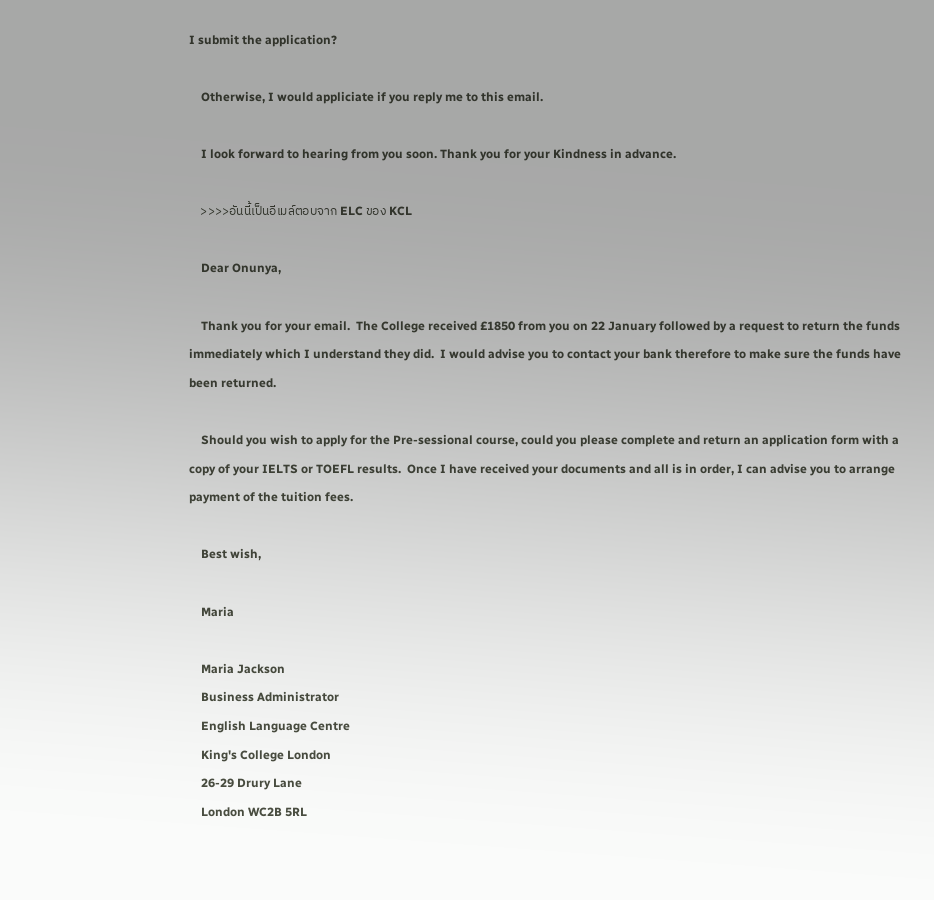I submit the application?

    Otherwise, I would appliciate if you reply me to this email.

    I look forward to hearing from you soon. Thank you for your Kindness in advance.

    >>>>อันนี้เป็นอีเมล์ตอบจาก ELC ของ KCL

    Dear Onunya,

    Thank you for your email.  The College received £1850 from you on 22 January followed by a request to return the funds immediately which I understand they did.  I would advise you to contact your bank therefore to make sure the funds have been returned.

    Should you wish to apply for the Pre-sessional course, could you please complete and return an application form with a copy of your IELTS or TOEFL results.  Once I have received your documents and all is in order, I can advise you to arrange payment of the tuition fees.

    Best wish,

    Maria

    Maria Jackson
    Business Administrator
    English Language Centre
    King's College London
    26-29 Drury Lane
    London WC2B 5RL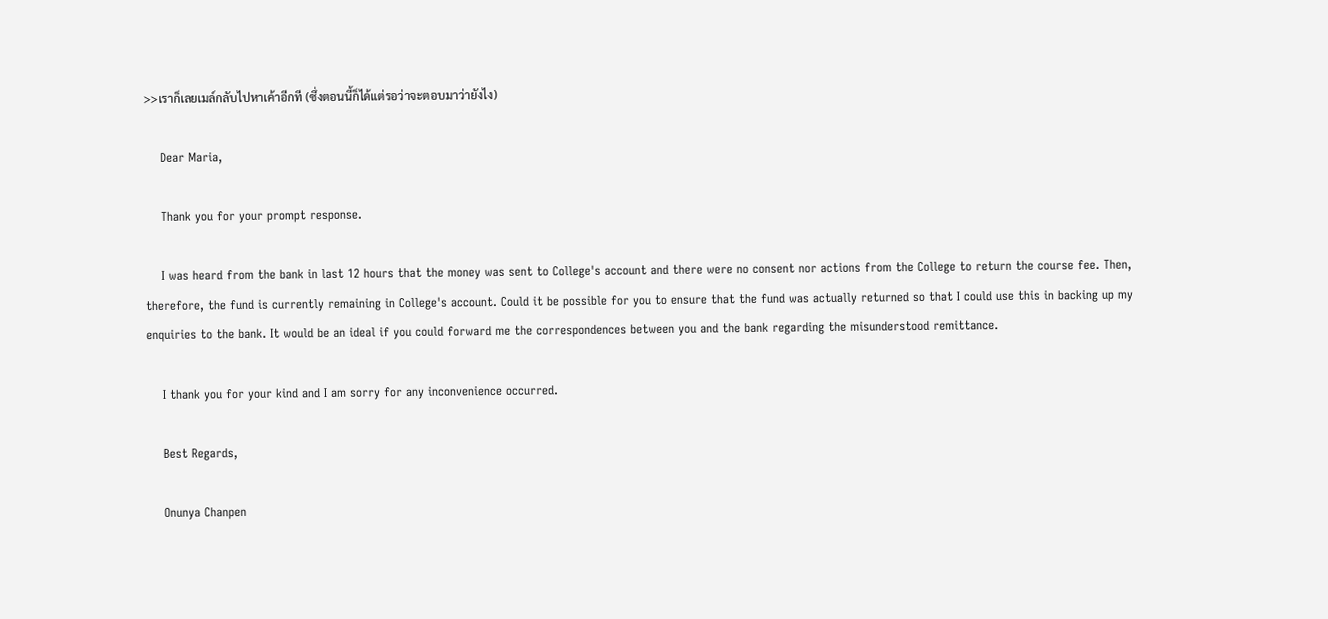>>เราก็เลยเมล์กลับไปหาเค้าอีกที (ซึ่งตอนนี้ก็ได้แต่รอว่าจะตอบมาว่ายังไง)

    Dear Maria,

    Thank you for your prompt response.

    I was heard from the bank in last 12 hours that the money was sent to College's account and there were no consent nor actions from the College to return the course fee. Then, therefore, the fund is currently remaining in College's account. Could it be possible for you to ensure that the fund was actually returned so that I could use this in backing up my enquiries to the bank. It would be an ideal if you could forward me the correspondences between you and the bank regarding the misunderstood remittance.

    I thank you for your kind and I am sorry for any inconvenience occurred.

    Best Regards,

    Onunya Chanpen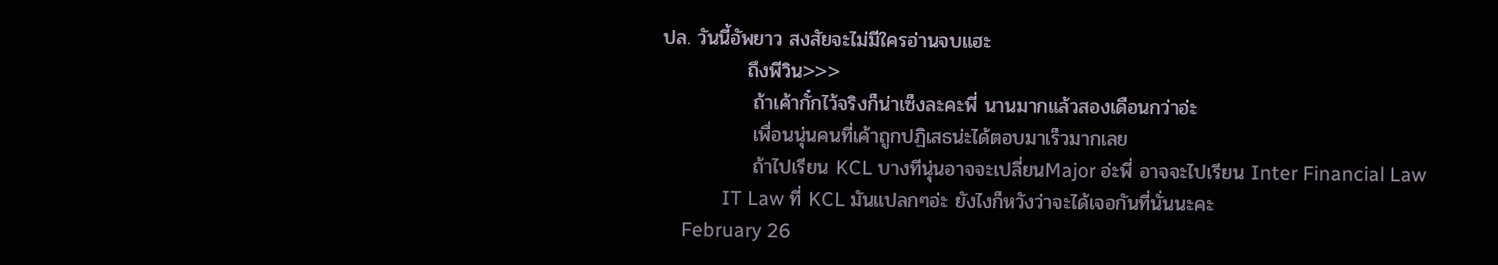ปล. วันนี้อัพยาว สงสัยจะไม่มีใครอ่านจบแฮะ
            ถึงพีวิน>>>
             ถ้าเค้ากั๋กไว้จริงก็น่าเซ็งละคะพี่ นานมากแล้วสองเดือนกว่าอ่ะ
             เพื่อนนุ่นคนที่เค้าถูกปฏิเสธน่ะได้ตอบมาเร็วมากเลย
             ถ้าไปเรียน KCL บางทีนุ่นอาจจะเปลี่ยนMajor อ่ะพี่ อาจจะไปเรียน Inter Financial Law
            IT Law ที่ KCL มันแปลกๆอ่ะ ยังไงก็หวังว่าจะได้เจอกันที่นั่นนะคะ
    February 26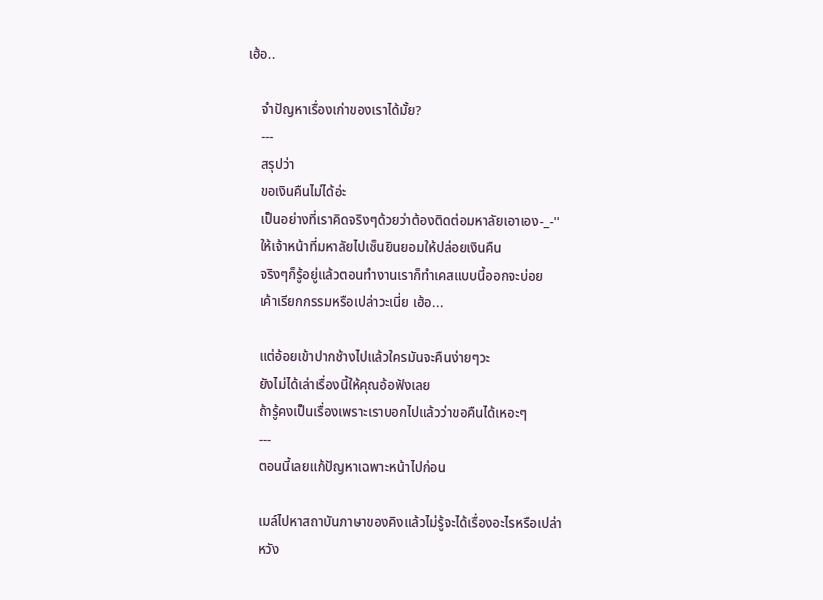เฮ้อ..

    จำปัญหาเรื่องเก่าของเราได้มั้ย?
    ---
    สรุปว่า
    ขอเงินคืนไม่ได้อ่ะ
    เป็นอย่างที่เราคิดจริงๆด้วยว่าต้องติดต่อมหาลัยเอาเอง-_-''
    ให้เจ้าหน้าที่มหาลัยไปเซ็นยินยอมให้ปล่อยเงินคืน
    จริงๆก็รู้อยู่แล้วตอนทำงานเราก็ทำเคสแบบนี้ออกจะบ่อย
    เค้าเรียกกรรมหรือเปล่าวะเนี่ย เฮ้อ...

    แต่อ้อยเข้าปากช้างไปแล้วใครมันจะคืนง่ายๆวะ
    ยังไม่ได้เล่าเรื่องนี้ให้คุณอ้อฟังเลย
    ถ้ารู้คงเป็นเรื่องเพราะเราบอกไปแล้วว่าขอคืนได้เหอะๆ
    ---
    ตอนนี้เลยแก้ปัญหาเฉพาะหน้าไปก่อน

    เมล์ไปหาสถาบันภาษาของคิงแล้วไม่รู้จะได้เรื่องอะไรหรือเปล่า
    หวัง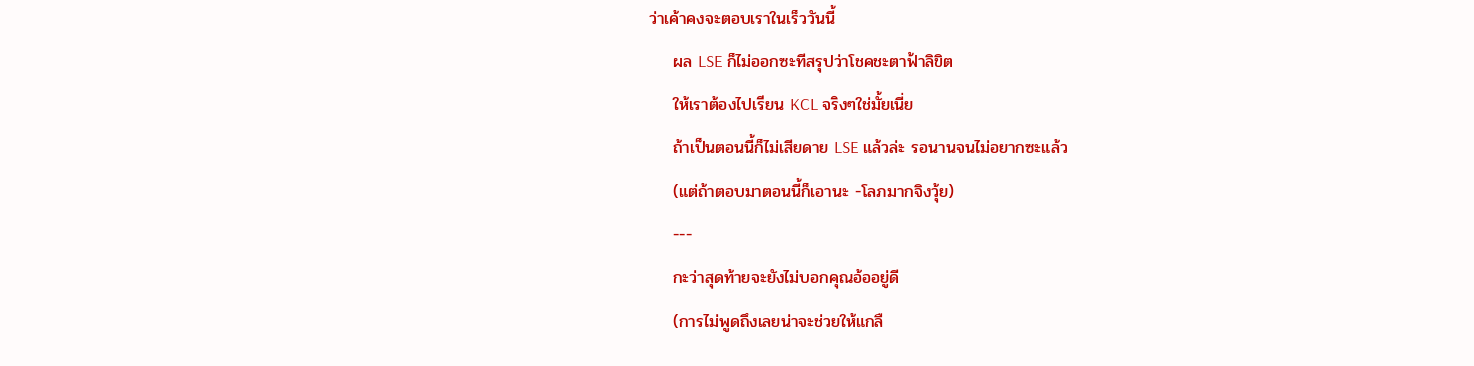ว่าเค้าคงจะตอบเราในเร็ววันนี้
    ผล LSE ก็ไม่ออกซะทีสรุปว่าโชคชะตาฟ้าลิขิต
    ให้เราต้องไปเรียน KCL จริงๆใช่มั้ยเนี่ย
    ถ้าเป็นตอนนี้ก็ไม่เสียดาย LSE แล้วล่ะ รอนานจนไม่อยากซะแล้ว
    (แต่ถ้าตอบมาตอนนี้ก็เอานะ -โลภมากจิงวุ้ย)
    ---
    กะว่าสุดท้ายจะยังไม่บอกคุณอ้ออยู่ดี
    (การไม่พูดถึงเลยน่าจะช่วยให้แกลื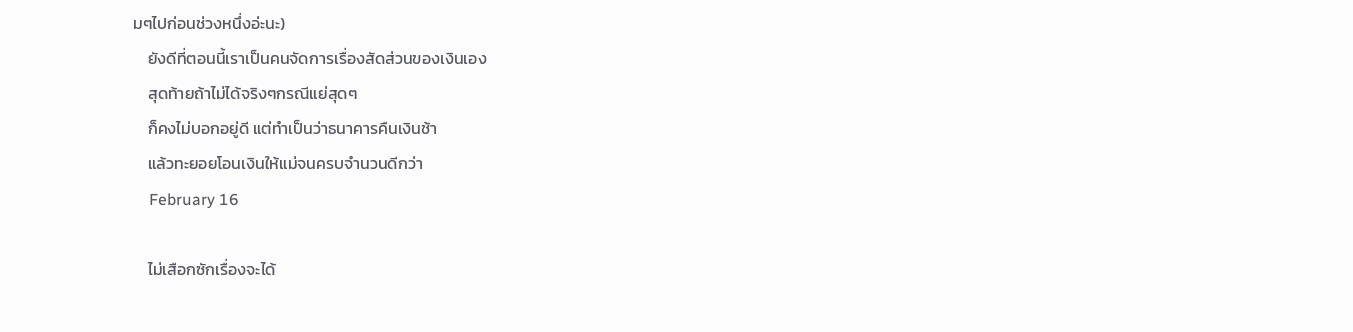มๆไปก่อนช่วงหนึ่งอ่ะนะ)
    ยังดีที่ตอนนี้เราเป็นคนจัดการเรื่องสัดส่วนของเงินเอง
    สุดท้ายถ้าไม่ได้จริงๆกรณีแย่สุดๆ
    ก็คงไม่บอกอยู่ดี แต่ทำเป็นว่าธนาคารคืนเงินช้า
    แล้วทะยอยโอนเงินให้แม่จนครบจำนวนดีกว่า
    February 16

    ไม่เสือกซักเรื่องจะได้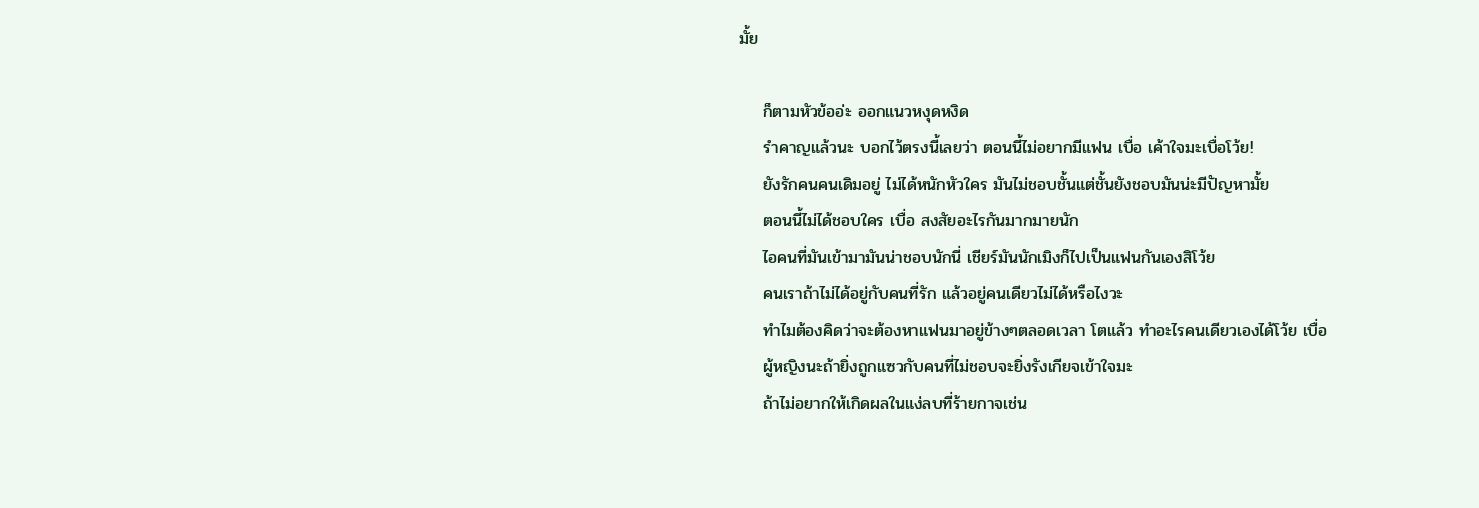มั้ย

    ก็ตามหัวข้ออ่ะ ออกแนวหงุดหงิด
    รำคาญแล้วนะ บอกไว้ตรงนี้เลยว่า ตอนนี้ไม่อยากมีแฟน เบื่อ เค้าใจมะเบื่อโว้ย!
    ยังรักคนคนเดิมอยู่ ไม่ได้หนักหัวใคร มันไม่ชอบชั้นแต่ชั้นยังชอบมันน่ะมีปัญหามั้ย
    ตอนนี้ไม่ได้ชอบใคร เบื่อ สงสัยอะไรกันมากมายนัก
    ไอคนที่มันเข้ามามันน่าชอบนักนี่ เชียร์มันนักเมิงก็ไปเป็นแฟนกันเองสิโว้ย
    คนเราถ้าไม่ได้อยู่กับคนที่รัก แล้วอยู่คนเดียวไม่ได้หรือไงวะ
    ทำไมต้องคิดว่าจะต้องหาแฟนมาอยู่ข้างๆตลอดเวลา โตแล้ว ทำอะไรคนเดียวเองได้โว้ย เบื่อ
    ผู้หญิงนะถ้ายิ่งถูกแซวกับคนที่ไม่ชอบจะยิ่งรังเกียจเข้าใจมะ
    ถ้าไม่อยากให้เกิดผลในแง่ลบที่ร้ายกาจเช่น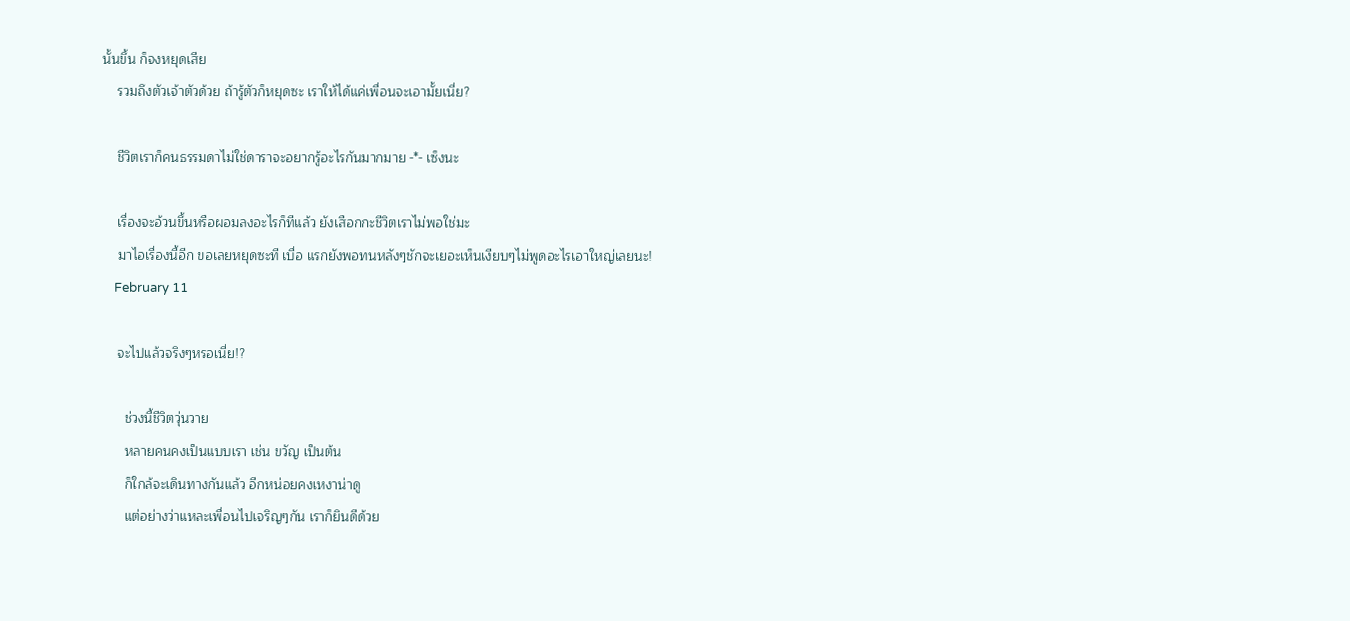นั้นขึ้น ก็จงหยุดเสีย
    รวมถึงตัวเจ้าตัวด้วย ถ้ารู้ตัวก็หยุดซะ เราให้ได้แค่เพื่อนจะเอามั้ยเนี่ย?

    ชีวิตเราก็คนธรรมดาไม่ใช่ดาราจะอยากรู้อะไรกันมากมาย -*- เซ็งนะ

    เรื่องจะอ้วนขึ้นหรือผอมลงอะไรก็ทีแล้ว ยังเสือกกะชีวิตเราไม่พอใช่มะ
    มาไอเรื่องนี้อีก ขอเลยหยุดซะที เบื่อ แรกยังพอทนหลังๆชักจะเยอะเห็นเงียบๆไม่พูดอะไรเอาใหญ่เลยนะ!
    February 11

    จะไปแล้วจริงๆหรอเนี่ย!?

      ช่วงนี้ชีวิตวุ่นวาย
      หลายคนคงเป็นแบบเรา เช่น ขวัญ เป็นต้น
      ก็ใกล้จะเดินทางกันแล้ว อีกหน่อยคงเหงาน่าดู
      แต่อย่างว่าแหละเพื่อนไปเจริญๆกัน เราก็ยินดีด้วย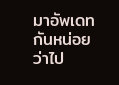มาอัพเดทกันหน่อยว่าไป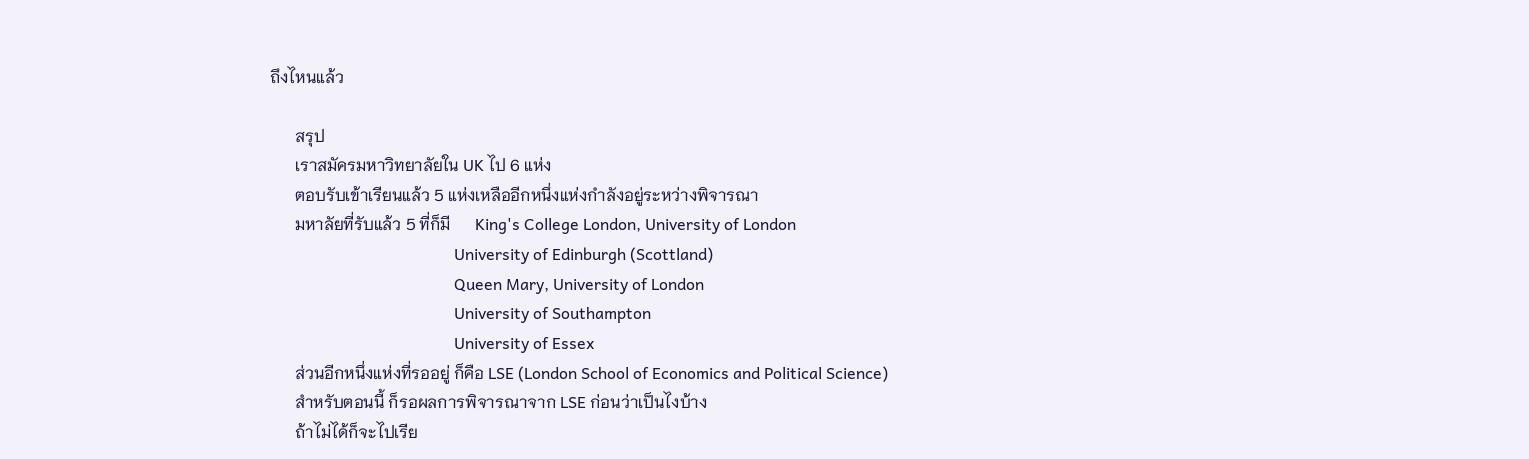ถึงไหนแล้ว

      สรุป
      เราสมัครมหาวิทยาลัยใน UK ไป 6 แห่ง
      ตอบรับเข้าเรียนแล้ว 5 แห่งเหลืออีกหนึ่งแห่งกำลังอยู่ระหว่างพิจารณา
      มหาลัยที่รับแล้ว 5 ที่ก็มี      King's College London, University of London
                                              University of Edinburgh (Scottland)
                                              Queen Mary, University of London
                                              University of Southampton
                                              University of Essex
      ส่วนอีกหนึ่งแห่งที่รออยู่ ก็คือ LSE (London School of Economics and Political Science)
      สำหรับตอนนี้ ก็รอผลการพิจารณาจาก LSE ก่อนว่าเป็นไงบ้าง
      ถ้าไม่ได้ก็จะไปเรีย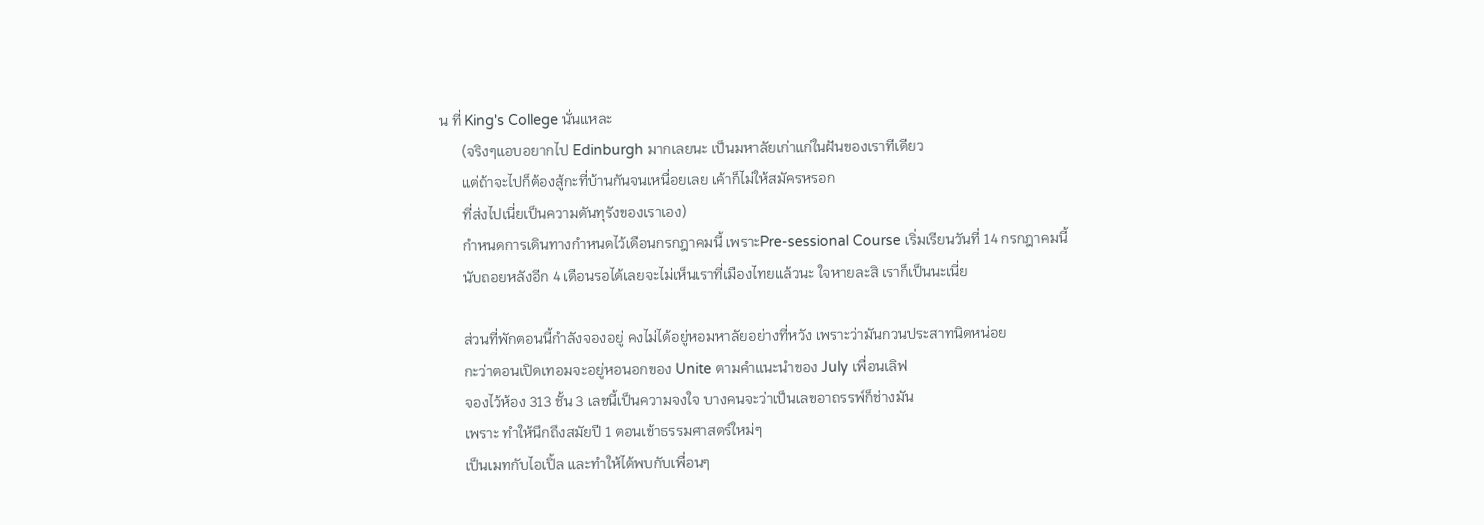น ที่ King's College นั่นแหละ
      (จริงๆแอบอยากไป Edinburgh มากเลยนะ เป็นมหาลัยเก่าแก่ในฝันของเราทีเดียว
      แต่ถ้าจะไปก็ต้องสู้กะที่บ้านกันจนเหนื่อยเลย เค้าก็ไม่ให้สมัครหรอก
      ที่ส่งไปเนี่ยเป็นความดันทุรังของเราเอง)
      กำหนดการเดินทางกำหนดไว้เดือนกรกฎาคมนี้ เพราะPre-sessional Course เริ่มเรียนวันที่ 14 กรกฎาคมนี้
      นับถอยหลังอีก 4 เดือนรอได้เลยจะไม่เห็นเราที่เมืองไทยแล้วนะ ใจหายละสิ เราก็เป็นนะเนี่ย

      ส่วนที่พักตอนนี้กำลังจองอยู่ คงไม่ได้อยู่หอมหาลัยอย่างที่หวัง เพราะว่ามันกวนประสาทนิดหน่อย
      กะว่าตอนเปิดเทอมจะอยู่หอนอกของ Unite ตามคำแนะนำของ July เพื่อนเลิฟ
      จองไว้ห้อง 313 ชั้น 3 เลขนี้เป็นความจงใจ บางคนจะว่าเป็นเลขอาถรรพ์ก็ช่างมัน
      เพราะ ทำให้นึกถึงสมัยปี 1 ตอนเข้าธรรมศาสตร์ใหม่ๆ
      เป็นเมทกับไอเปิ้ล และทำให้ได้พบกับเพื่อนๆ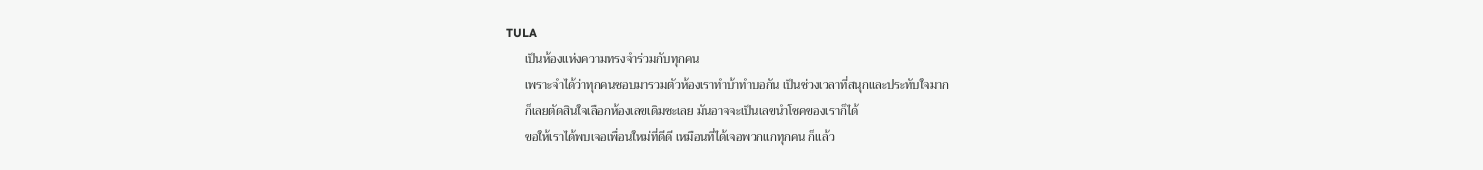TULA
      เป็นห้องแห่งความทรงจำร่วมกับทุกคน
      เพราะจำได้ว่าทุกคนชอบมารวมตัวห้องเราทำบ้าทำบอกัน เป็นช่วงเวลาที่สนุกและประทับใจมาก
      ก็เลยตัดสินใจเลือกห้องเลขเดิมซะเลย มันอาจจะเป็นเลขนำโชคของเราก็ได้
      ขอให้เราได้พบเจอเพื่อนใหม่ที่ดีดี เหมือนที่ได้เจอพวกแกทุกคน ก็แล้ว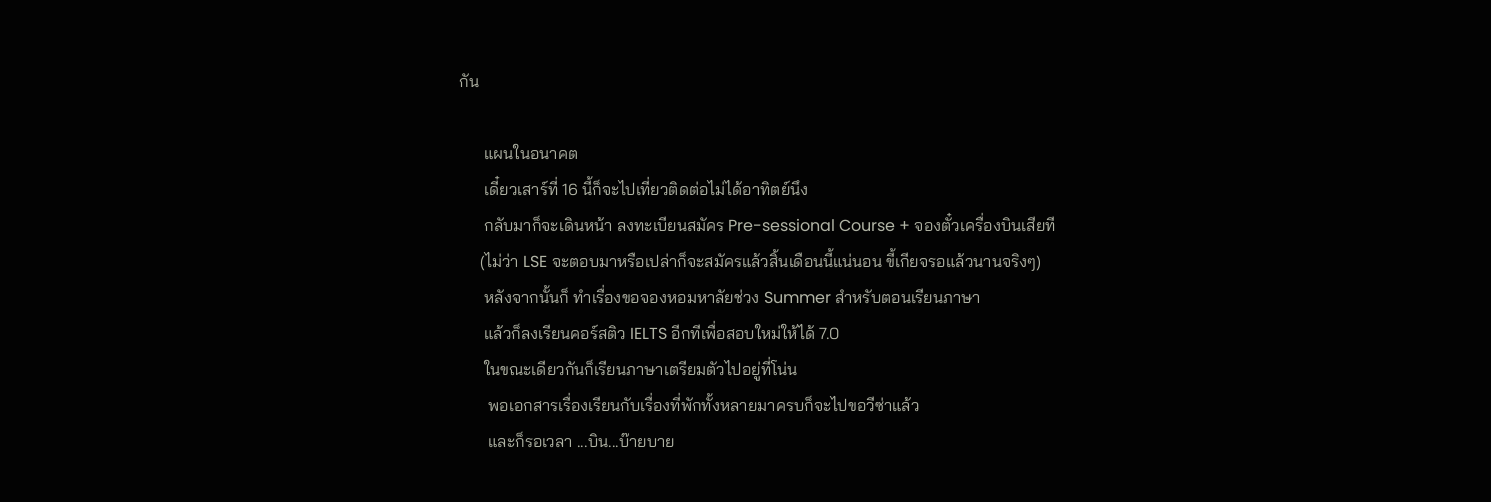กัน

      แผนในอนาคต
      เดี๋ยวเสาร์ที่ 16 นี้ก็จะไปเที่ยวติดต่อไม่ได้อาทิตย์นึง
      กลับมาก็จะเดินหน้า ลงทะเบียนสมัคร Pre-sessional Course + จองตั๋วเครื่องบินเสียที
     (ไม่ว่า LSE จะตอบมาหรือเปล่าก็จะสมัครแล้วสิ้นเดือนนี้แน่นอน ขี้เกียจรอแล้วนานจริงๆ)
      หลังจากนั้นก็ ทำเรื่องขอจองหอมหาลัยช่วง Summer สำหรับตอนเรียนภาษา
      แล้วก็ลงเรียนคอร์สติว IELTS อีกทีเพื่อสอบใหม่ให้ได้ 7.0
      ในขณะเดียวกันก็เรียนภาษาเตรียมตัวไปอยู่ที่โน่น
       พอเอกสารเรื่องเรียนกับเรื่องที่พักทั้งหลายมาครบก็จะไปขอวีซ่าแล้ว
       และก็รอเวลา ...บิน...บ๊ายบาย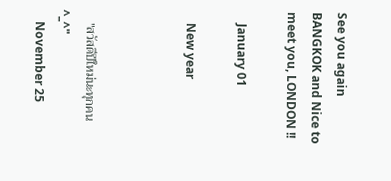See you again BANGKOK and Nice to meet you, LONDON !!

    January 01

    New year



    "สวัสดีปีใหม่นะทุกคน ^_^"
    November 25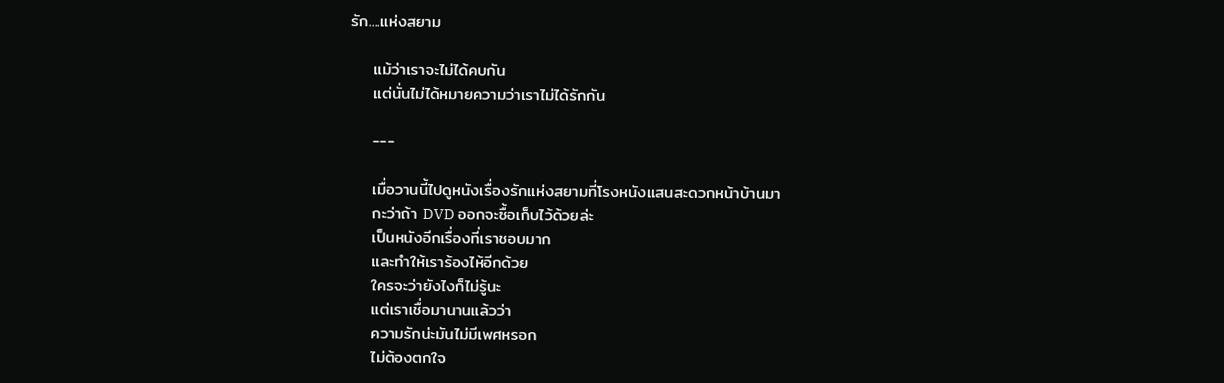รัก....แห่งสยาม

    แม้ว่าเราจะไม่ได้คบกัน
    แต่นั่นไม่ได้หมายความว่าเราไม่ได้รักกัน

    ---

    เมื่อวานนี้ไปดูหนังเรื่องรักแห่งสยามที่โรงหนังแสนสะดวกหน้าบ้านมา
    กะว่าถ้า DVD ออกจะซื้อเก็บไว้ด้วยล่ะ
    เป็นหนังอีกเรื่องที่เราชอบมาก
    และทำให้เราร้องไห้อีกด้วย
    ใครจะว่ายังไงก็ไม่รู้นะ
    แต่เราเชื่อมานานแล้วว่า
    ความรักน่ะมันไม่มีเพศหรอก
    ไม่ต้องตกใจ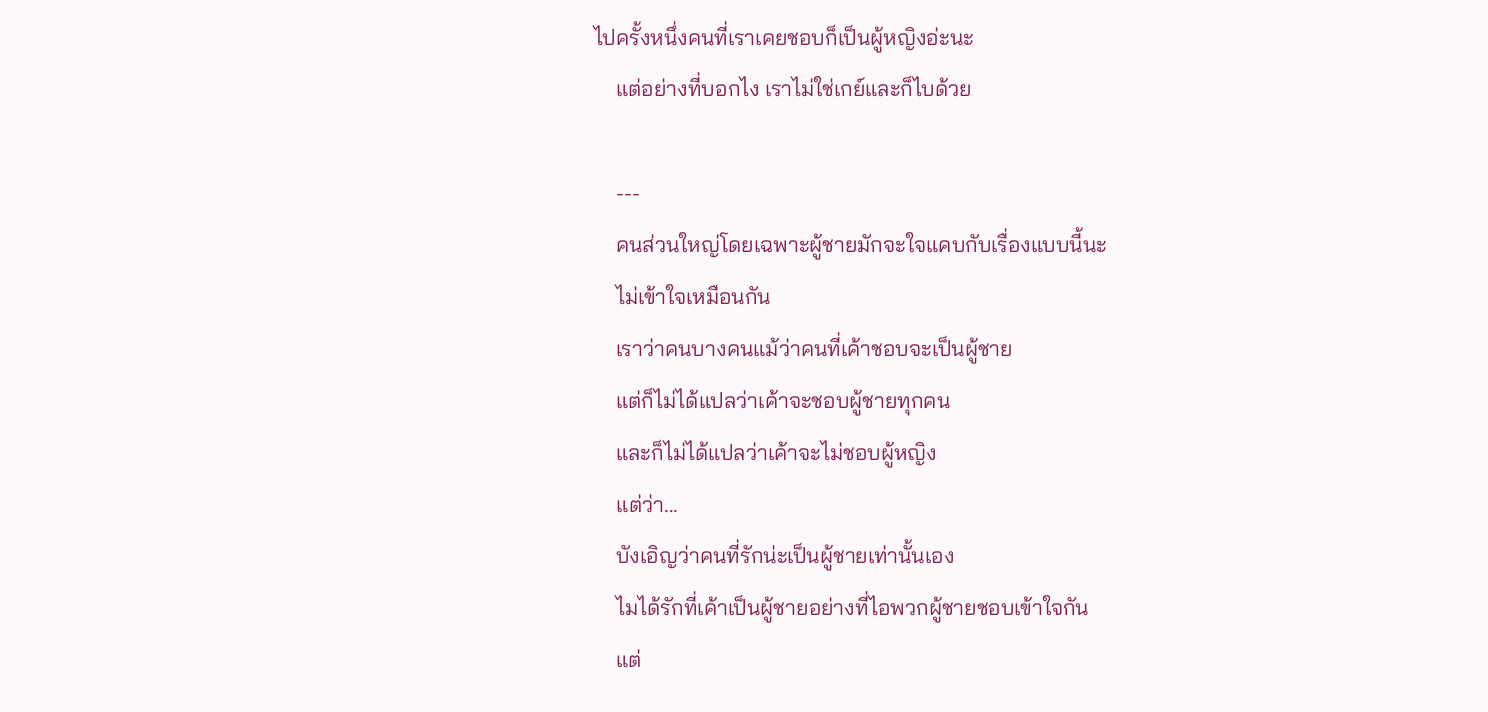ไปครั้งหนึ่งคนที่เราเคยชอบก็เป็นผู้หญิงอ่ะนะ
    แต่อย่างที่บอกไง เราไม่ใช่เกย์และก็ไบด้วย

    ---
    คนส่วนใหญ่โดยเฉพาะผู้ชายมักจะใจแคบกับเรื่องแบบนี้นะ
    ไม่เข้าใจเหมือนกัน
    เราว่าคนบางคนแม้ว่าคนที่เค้าชอบจะเป็นผู้ชาย
    แต่ก็ไม่ได้แปลว่าเค้าจะชอบผู้ชายทุกคน
    และก็ไม่ได้แปลว่าเค้าจะไม่ชอบผู้หญิง
    แต่ว่า...
    บังเอิญว่าคนที่รักน่ะเป็นผู้ชายเท่านั้นเอง
    ไมได้รักที่เค้าเป็นผู้ชายอย่างที่ไอพวกผู้ชายชอบเข้าใจกัน
    แต่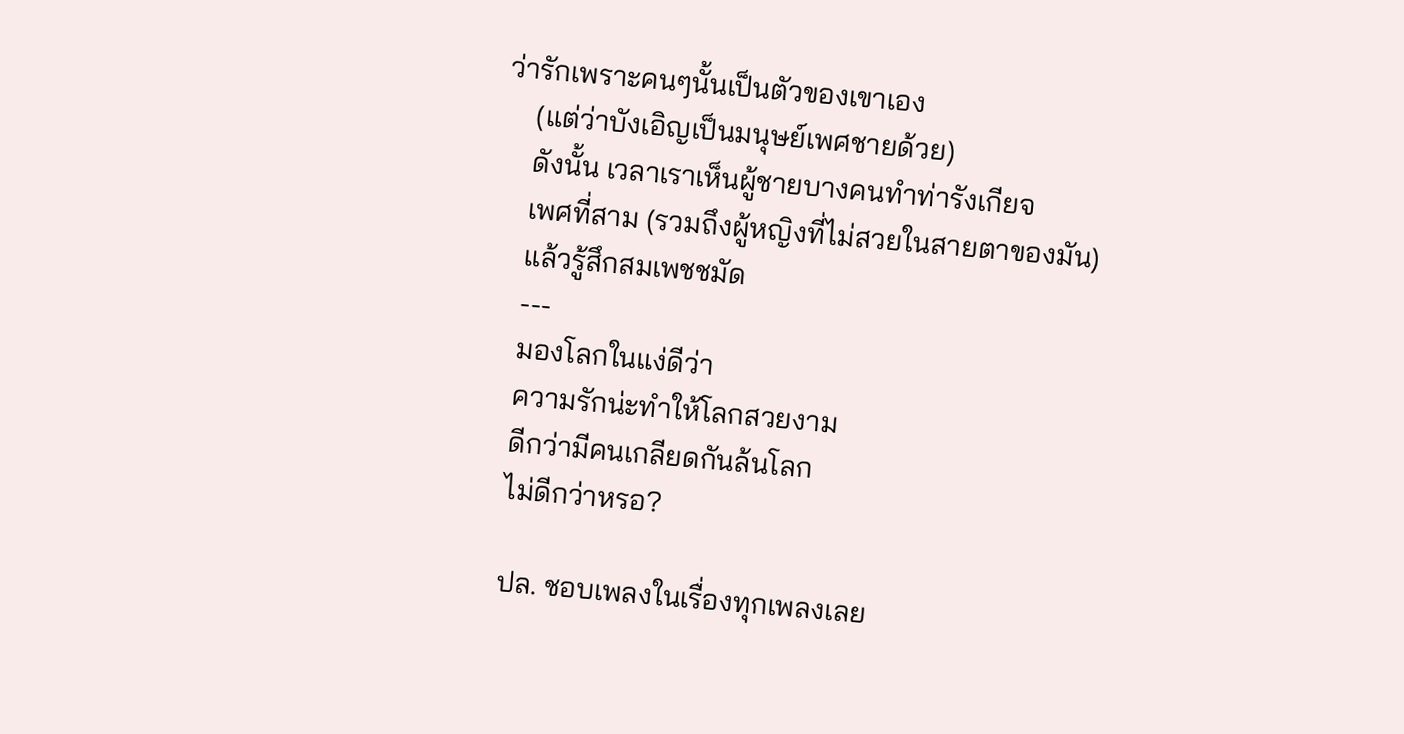ว่ารักเพราะคนๆนั้นเป็นตัวของเขาเอง
    (แต่ว่าบังเอิญเป็นมนุษย์เพศชายด้วย)
    ดังนั้น เวลาเราเห็นผู้ชายบางคนทำท่ารังเกียจ
    เพศที่สาม (รวมถึงผู้หญิงที่ไม่สวยในสายตาของมัน)
    แล้วรู้สึกสมเพชชมัด
    ---
    มองโลกในแง่ดีว่า
    ความรักน่ะทำให้โลกสวยงาม
    ดีกว่ามีคนเกลียดกันล้นโลก
    ไม่ดีกว่าหรอ?

    ปล. ชอบเพลงในเรื่องทุกเพลงเลย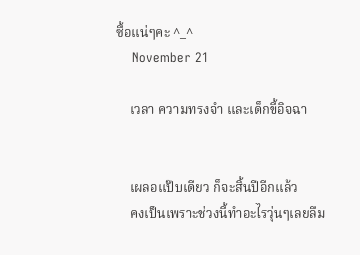ซื้อแน่ๆคะ ^_^
    November 21

    เวลา ความทรงจำ และเด็กขี้อิจฉา


    เผลอแป๊บเดียว ก็จะสิ้นปีอีกแล้ว
    คงเป็นเพราะช่วงนี้ทำอะไรวุ่นๆเลยลืม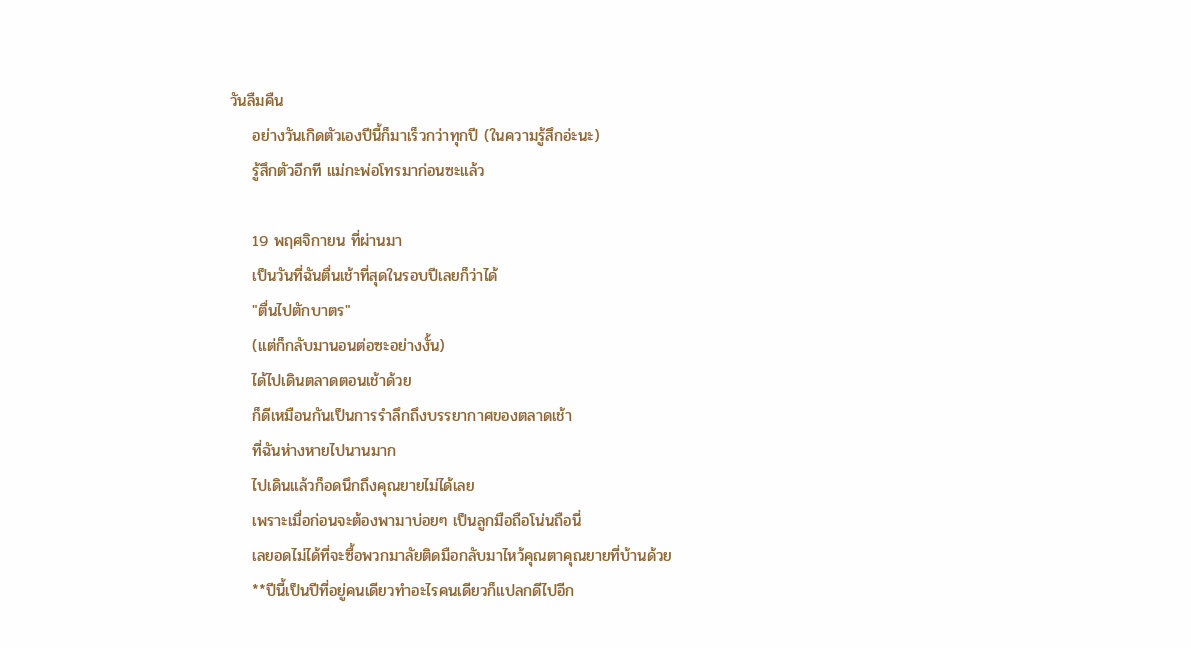วันลืมคืน
    อย่างวันเกิดตัวเองปีนี้ก็มาเร็วกว่าทุกปี (ในความรู้สึกอ่ะนะ)
    รู้สึกตัวอีกที แม่กะพ่อโทรมาก่อนซะแล้ว

    19 พฤศจิกายน ที่ผ่านมา
    เป็นวันที่ฉันตื่นเช้าที่สุดในรอบปีเลยก็ว่าได้
    "ตื่นไปตักบาตร"
    (แต่ก็กลับมานอนต่อซะอย่างงั้น)
    ได้ไปเดินตลาดตอนเช้าด้วย
    ก็ดีเหมือนกันเป็นการรำลึกถึงบรรยากาศของตลาดเช้า
    ที่ฉันห่างหายไปนานมาก
    ไปเดินแล้วก็อดนึกถึงคุณยายไม่ได้เลย
    เพราะเมื่อก่อนจะต้องพามาบ่อยๆ เป็นลูกมือถือโน่นถือนี่
    เลยอดไม่ได้ที่จะซื้อพวกมาลัยติดมือกลับมาไหว้คุณตาคุณยายที่บ้านด้วย
    **ปีนี้เป็นปีที่อยู่คนเดียวทำอะไรคนเดียวก็แปลกดีไปอีก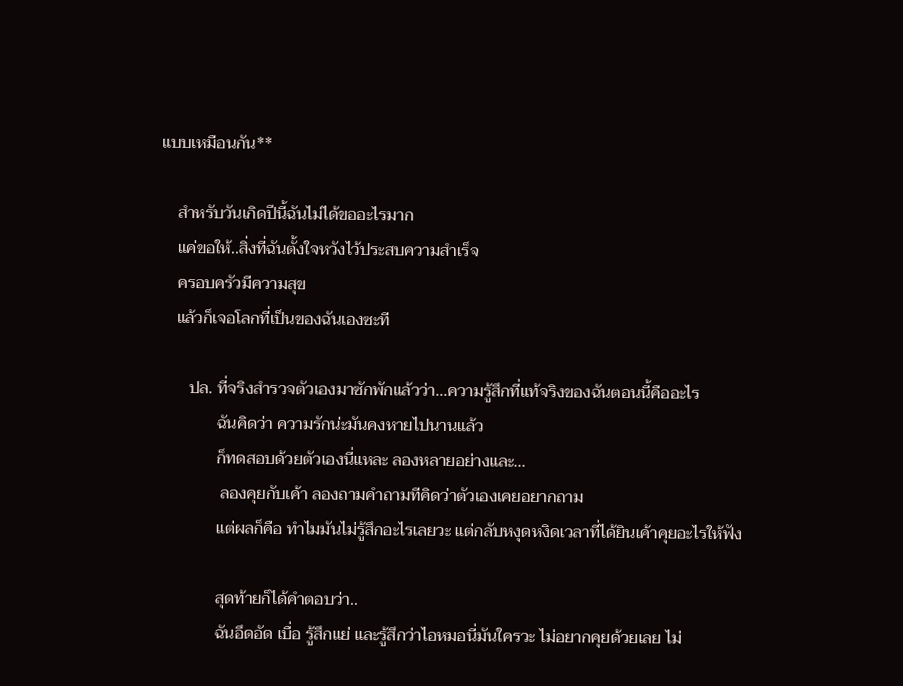แบบเหมือนกัน**

    สำหรับวันเกิดปีนี้ฉันไม่ได้ขออะไรมาก
    แค่ขอให้..สิ่งที่ฉันตั้งใจหวังไว้ประสบความสำเร็จ
    ครอบครัวมีความสุข
    แล้วก็เจอโลกที่เป็นของฉันเองซะที

       ปล. ที่จริงสำรวจตัวเองมาซักพักแล้วว่า...ความรู้สึกที่แท้จริงของฉันตอนนี้คืออะไร
              ฉันคิดว่า ความรักน่ะมันคงหายไปนานแล้ว
              ก็ทดสอบด้วยตัวเองนี่แหละ ลองหลายอย่างและ...
               ลองคุยกับเค้า ลองถามคำถามทีคิดว่าตัวเองเคยอยากถาม
              แต่ผลก็คือ ทำไมมันไม่รู้สึกอะไรเลยวะ แต่กลับหงุดหงิดเวลาที่ได้ยินเค้าคุยอะไรให้ฟัง

              สุดท้ายก็ได้คำตอบว่า..
              ฉันอึดอัด เบื่อ รู้สึกแย่ และรู้สึกว่าไอหมอนี่มันใครวะ ไม่อยากคุยด้วยเลย ไม่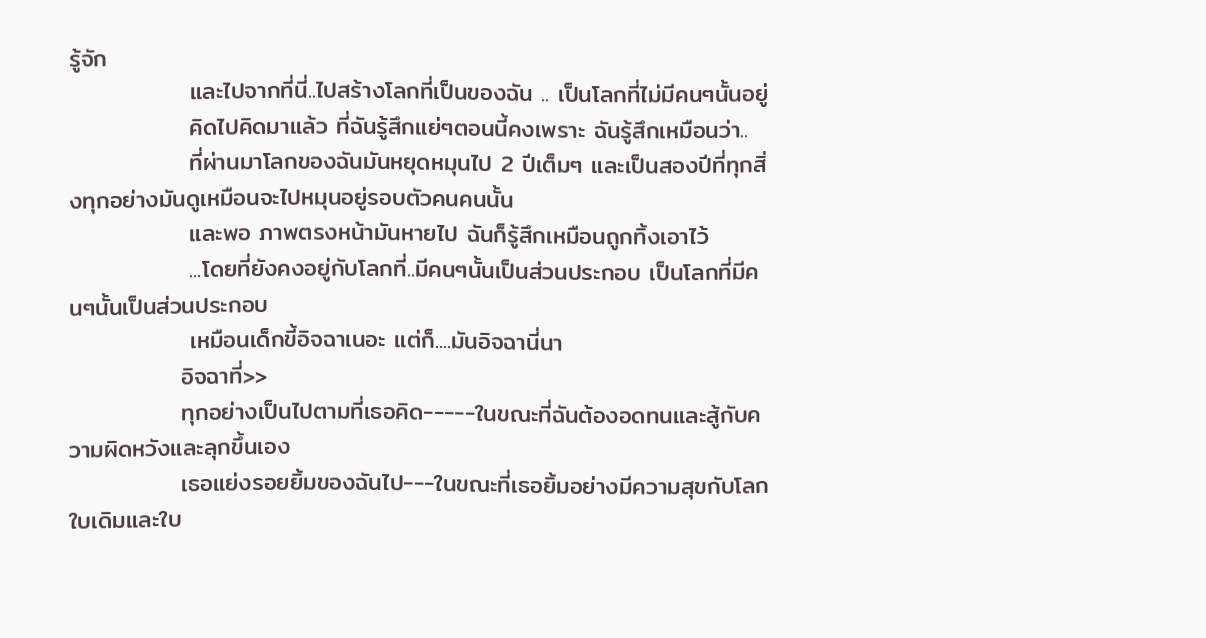รู้จัก
              และไปจากที่นี่..ไปสร้างโลกที่เป็นของฉัน .. เป็นโลกที่ไม่มีคนๆนั้นอยู่
              คิดไปคิดมาแล้ว ที่ฉันรู้สึกแย่ๆตอนนี้คงเพราะ ฉันรู้สึกเหมือนว่า..
              ที่ผ่านมาโลกของฉันมันหยุดหมุนไป 2 ปีเต็มๆ และเป็นสองปีที่ทุกสิ่งทุกอย่างมันดูเหมือนจะไปหมุนอยู่รอบตัวคนคนนั้น
              และพอ ภาพตรงหน้ามันหายไป ฉันก็รู้สึกเหมือนถูกทิ้งเอาไว้
              ...โดยที่ยังคงอยู่กับโลกที่..มีคนๆนั้นเป็นส่วนประกอบ เป็นโลกที่มีคนๆนั้นเป็นส่วนประกอบ
              เหมือนเด็กขี้อิจฉาเนอะ แต่ก็....มันอิจฉานี่นา
             อิจฉาที่>>
             ทุกอย่างเป็นไปตามที่เธอคิด-----ในขณะที่ฉันต้องอดทนและสู้กับความผิดหวังและลุกขึ้นเอง
             เธอแย่งรอยยิ้มของฉันไป---ในขณะที่เธอยิ้มอย่างมีความสุขกับโลกใบเดิมและใบ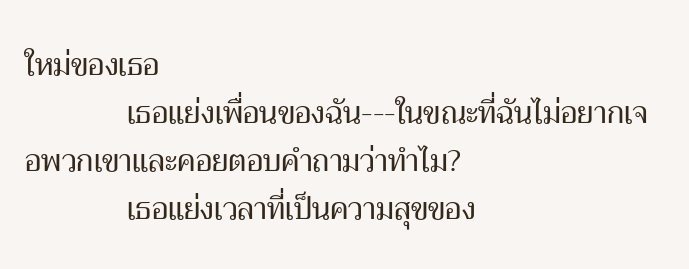ใหม่ของเธอ
             เธอแย่งเพื่อนของฉัน---ในขณะที่ฉันไม่อยากเจอพวกเขาและคอยตอบคำถามว่าทำไม?
             เธอแย่งเวลาที่เป็นความสุขของ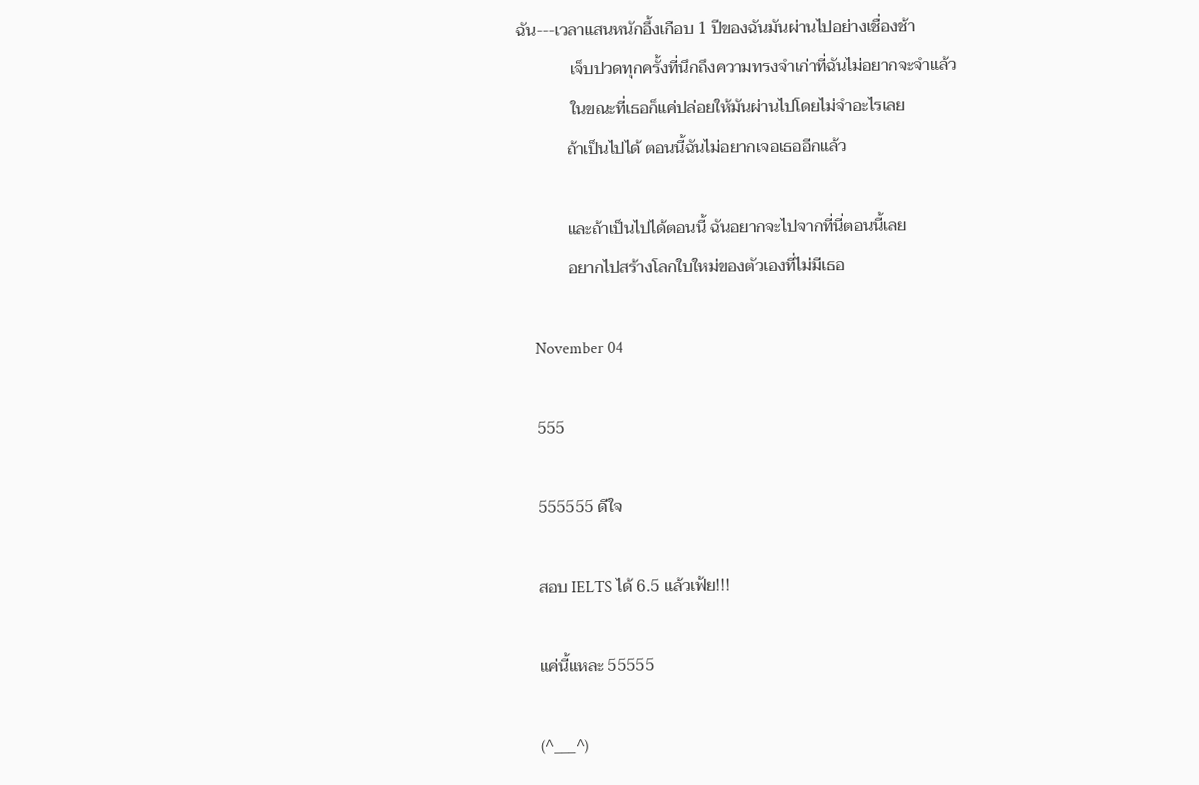ฉัน---เวลาแสนหนักอึ้งเกือบ 1 ปีของฉันมันผ่านไปอย่างเชื่องช้า
             เจ็บปวดทุกครั้งที่นึกถึงความทรงจำเก่าที่ฉันไม่อยากจะจำแล้ว
             ในขณะที่เธอก็แค่ปล่อยให้มันผ่านไปโดยไม่จำอะไรเลย
            ถ้าเป็นไปได้ ตอนนี้ฉันไม่อยากเจอเธออีกแล้ว

            และถ้าเป็นไปได้ตอนนี้ ฉันอยากจะไปจากที่นี่ตอนนี้เลย
            อยากไปสร้างโลกใบใหม่ของตัวเองที่ไม่มีเธอ

    November 04

    555

    555555 ดีใจ

    สอบ IELTS ได้ 6.5 แล้วเฟ้ย!!!

    แค่นี้แหละ 55555

    (^___^)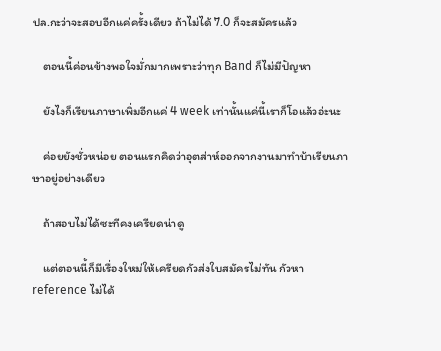ปล.กะว่าจะสอบอีกแค่ครั้งเดียว ถ้าไม่ได้ 7.0 ก็จะสมัครแล้ว

    ตอนนี้ค่อนข้างพอใจมั่กมากเพราะว่าทุก Band ก็ไม่มีปัญหา

    ยังไงก็เรียนภาษาเพิ่มอีกแค่ 4 week เท่านั้นแค่นี้เราก็โอแล้วอ่ะนะ

    ค่อยยังชั่วหน่อย ตอนแรกคิดว่าอุตส่าห์ออกจากงานมาทำบ้าเรียนภาษาอยู่อย่างเดียว

    ถ้าสอบไม่ได้ซะทีคงเครียดน่าดู

    แต่ตอนนี้ก็มีเรื่องใหม่ให้เครียดกัวส่งใบสมัครไม่ทัน กัวหา reference ไม่ได้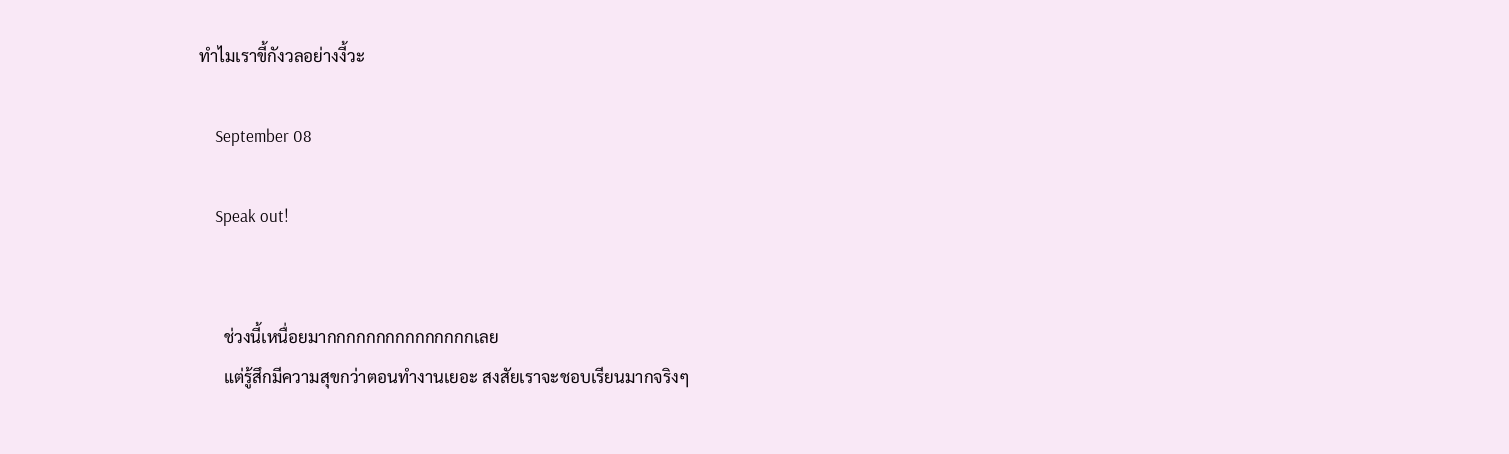ทำไมเราขี้กังวลอย่างงี้วะ

    September 08

    Speak out!


      ช่วงนี้เหนื่อยมากกกกกกกกกกกกกกกเลย
      แต่รู้สึกมีความสุขกว่าตอนทำงานเยอะ สงสัยเราจะชอบเรียนมากจริงๆ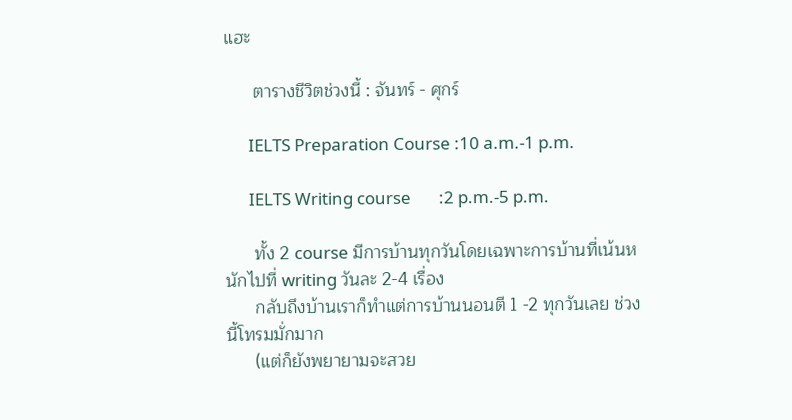แฮะ

      ตารางชีวิตช่วงนี้ : จันทร์ - ศุกร์

      IELTS Preparation Course :10 a.m.-1 p.m.

      IELTS Writing course       :2 p.m.-5 p.m.

      ทั้ง 2 course มีการบ้านทุกวันโดยเฉพาะการบ้านที่เน้นหนักไปที่ writing วันละ 2-4 เรื่อง
      กลับถึงบ้านเราก็ทำแต่การบ้านนอนตี 1 -2 ทุกวันเลย ช่วงนี้โทรมมั่กมาก
      (แต่ก็ยังพยายามจะสวย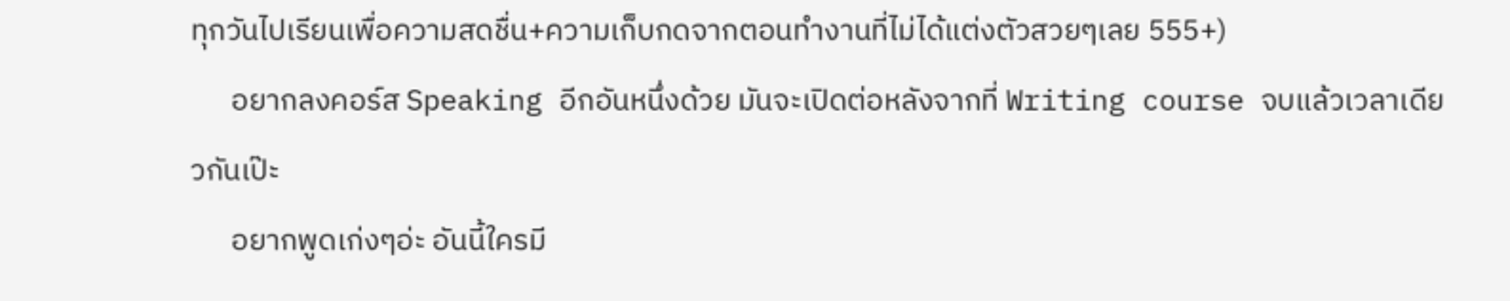ทุกวันไปเรียนเพื่อความสดชื่น+ความเก็บกดจากตอนทำงานที่ไม่ได้แต่งตัวสวยๆเลย 555+)
      อยากลงคอร์ส Speaking อีกอันหนึ่งด้วย มันจะเปิดต่อหลังจากที่ Writing course จบแล้วเวลาเดียวกันเป๊ะ
      อยากพูดเก่งๆอ่ะ อันนี้ใครมี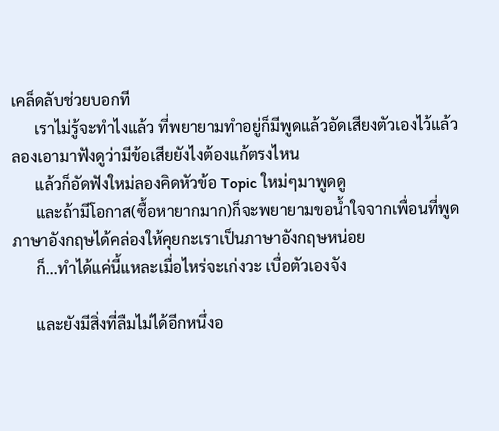เคล็ดลับช่วยบอกที
      เราไม่รู้จะทำไงแล้ว ที่พยายามทำอยู่ก็มีพูดแล้วอัดเสียงตัวเองไว้แล้วลองเอามาฟังดูว่ามีข้อเสียยังไงต้องแก้ตรงไหน
      แล้วก็อัดฟังใหม่ลองคิดหัวข้อ Topic ใหม่ๆมาพูดดู
      และถ้ามีโอกาส(ซื้อหายากมาก)ก็จะพยายามขอน้ำใจจากเพื่อนที่พูดภาษาอังกฤษได้คล่องให้คุยกะเราเป็นภาษาอังกฤษหน่อย
      ก็...ทำได้แค่นี้แหละเมื่อไหร่จะเก่งวะ เบื่อตัวเองจัง

      และยังมีสิ่งที่ลืมไม่ได้อีกหนึ่งอ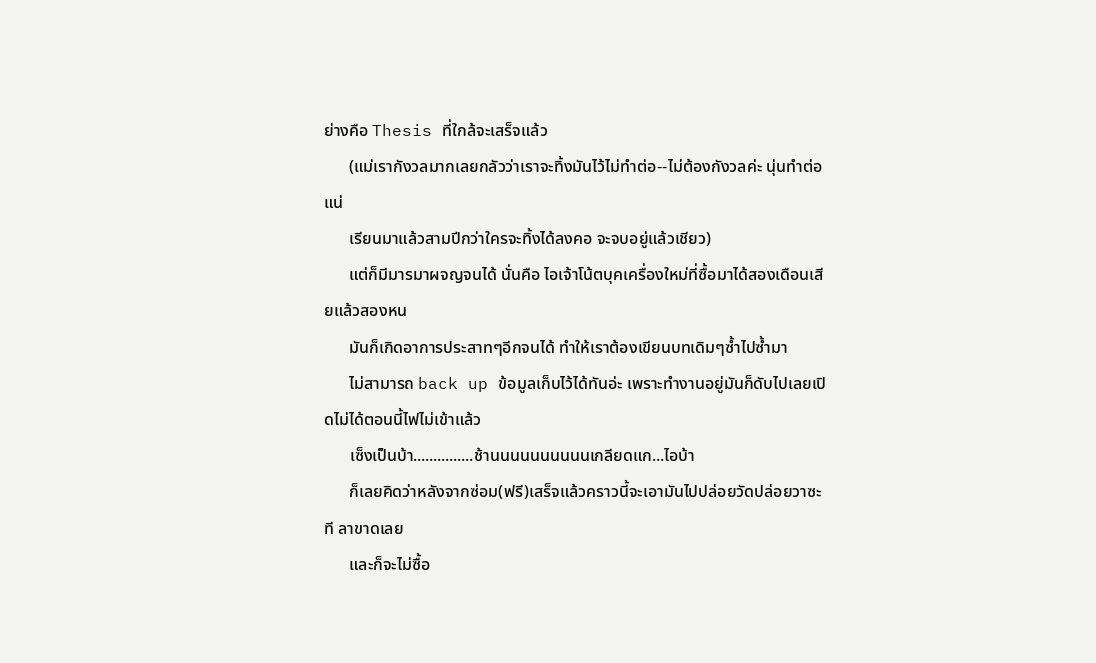ย่างคือ Thesis ที่ใกล้จะเสร็จแล้ว
      (แม่เรากังวลมากเลยกลัวว่าเราจะทิ้งมันไว้ไม่ทำต่อ--ไม่ต้องกังวลค่ะ นุ่นทำต่อแน่
      เรียนมาแล้วสามปีกว่าใครจะทิ้งได้ลงคอ จะจบอยู่แล้วเชียว)
      แต่ก็มีมารมาผจญจนได้ นั่นคือ ไอเจ้าโน้ตบุคเครื่องใหม่ที่ซื้อมาได้สองเดือนเสียแล้วสองหน
      มันก็เกิดอาการประสาทๆอีกจนได้ ทำให้เราต้องเขียนบทเดิมๆซ้ำไปซ้ำมา
      ไม่สามารถ back up ข้อมูลเก็บไว้ได้ทันอ่ะ เพราะทำงานอยู่มันก็ดับไปเลยเปิดไม่ได้ตอนนี้ไฟไม่เข้าแล้ว
      เซ็งเป็นบ้า...............ช้านนนนนนนนนนเกลียดแก...ไอบ้า
      ก็เลยคิดว่าหลังจากซ่อม(ฟรี)เสร็จแล้วคราวนี้จะเอามันไปปล่อยวัดปล่อยวาซะที ลาขาดเลย
      และก็จะไม่ซื้อ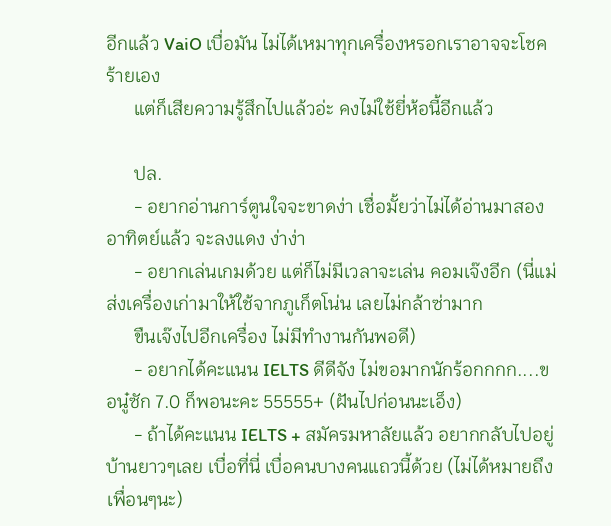อีกแล้ว VaiO เบื่อมัน ไม่ได้เหมาทุกเครื่องหรอกเราอาจจะโชคร้ายเอง
      แต่ก็เสียความรู้สึกไปแล้วอ่ะ คงไม่ใช้ยี่ห้อนี้อีกแล้ว

      ปล.
      - อยากอ่านการ์ตูนใจจะขาดง่า เชื่อมั้ยว่าไม่ได้อ่านมาสองอาทิตย์แล้ว จะลงแดง ง่าง่า
      - อยากเล่นเกมด้วย แต่ก็ไม่มีเวลาจะเล่น คอมเจ๊งอีก (นี่แม่ส่งเครื่องเก่ามาให้ใช้จากภูเก็ตโน่น เลยไม่กล้าซ่ามาก
      ขืนเจ๊งไปอีกเครื่อง ไม่มีทำงานกันพอดี)
      - อยากได้คะแนน IELTS ดีดีจัง ไม่ขอมากนักร้อกกกก....ขอนู๋ซัก 7.0 ก็พอนะคะ 55555+ (ฝันไปก่อนนะเอ็ง)
      - ถ้าได้คะแนน IELTS + สมัครมหาลัยแล้ว อยากกลับไปอยู่บ้านยาวๆเลย เบื่อที่นี่ เบื่อคนบางคนแถวนี้ด้วย (ไม่ได้หมายถึงเพื่อนๆนะ)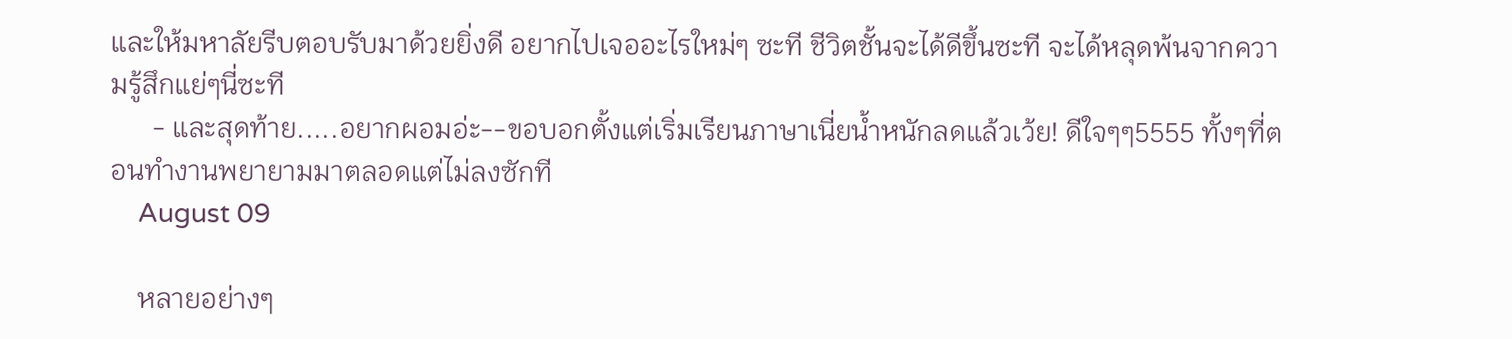และให้มหาลัยรีบตอบรับมาด้วยยิ่งดี อยากไปเจออะไรใหม่ๆ ซะที ชีวิตชั้นจะได้ดีขึ้นซะที จะได้หลุดพ้นจากความรู้สึกแย่ๆนี่ซะที
      - และสุดท้าย.....อยากผอมอ่ะ--ขอบอกตั้งแต่เริ่มเรียนภาษาเนี่ยน้ำหนักลดแล้วเว้ย! ดีใจๆๆ5555 ทั้งๆที่ตอนทำงานพยายามมาตลอดแต่ไม่ลงซักที
    August 09

    หลายอย่างๆ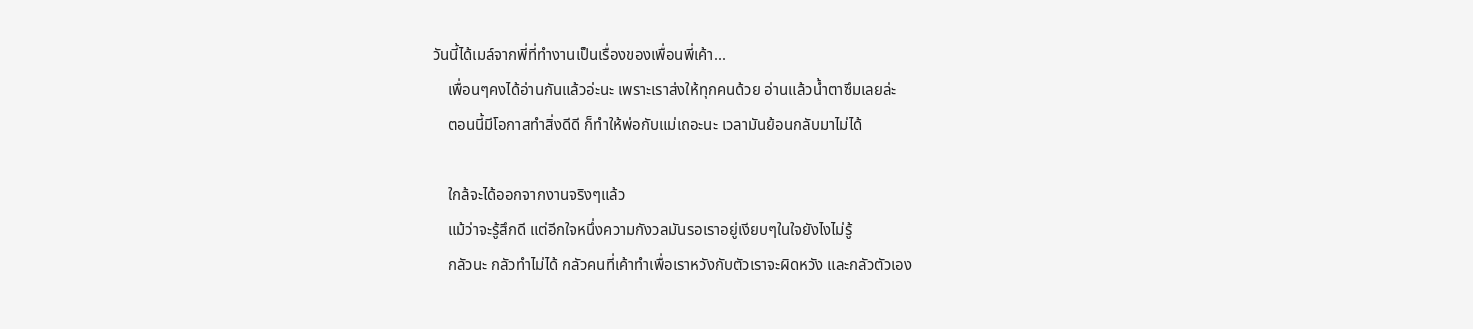วันนี้ได้เมล์จากพี่ที่ทำงานเป็นเรื่องของเพื่อนพี่เค้า...
    เพื่อนๆคงได้อ่านกันแล้วอ่ะนะ เพราะเราส่งให้ทุกคนด้วย อ่านแล้วน้ำตาซึมเลยล่ะ
    ตอนนี้มีโอกาสทำสิ่งดีดี ก็ทำให้พ่อกับแม่เถอะนะ เวลามันย้อนกลับมาไม่ได้

    ใกล้จะได้ออกจากงานจริงๆแล้ว
    แม้ว่าจะรู้สึกดี แต่อีกใจหนึ่งความกังวลมันรอเราอยู่เงียบๆในใจยังไงไม่รู้
    กลัวนะ กลัวทำไม่ได้ กลัวคนที่เค้าทำเพื่อเราหวังกับตัวเราจะผิดหวัง และกลัวตัวเอง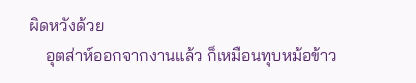ผิดหวังด้วย
    อุตส่าห์ออกจากงานแล้ว ก็เหมือนทุบหม้อข้าว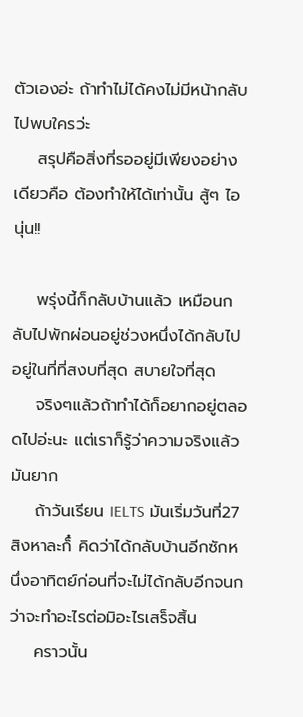ตัวเองอ่ะ ถ้าทำไม่ได้คงไม่มีหน้ากลับไปพบใครว่ะ
    สรุปคือสิ่งที่รออยู่มีเพียงอย่างเดียวคือ ต้องทำให้ได้เท่านั้น สู้ๆ ไอนุ่น!!

    พรุ่งนี้ก็กลับบ้านแล้ว เหมือนกลับไปพักผ่อนอยู่ช่วงหนึ่งได้กลับไปอยู่ในที่ที่สงบที่สุด สบายใจที่สุด
    จริงๆแล้วถ้าทำได้ก็อยากอยู่ตลอดไปอ่ะนะ แต่เราก็รู้ว่าความจริงแล้วมันยาก
    ถ้าวันเรียน IELTS มันเริ่มวันที่27 สิงหาละก็๋ คิดว่าได้กลับบ้านอีกซักหนึ่งอาทิตย์ก่อนที่จะไม่ได้กลับอีกจนกว่าจะทำอะไรต่อมิอะไรเสร็จสิ้น
    คราวนั้น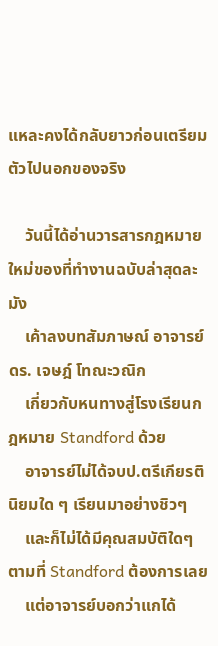แหละคงได้กลับยาวก่อนเตรียมตัวไปนอกของจริง

    วันนี้ได้อ่านวารสารกฎหมายใหม่ของที่ทำงานฉบับล่าสุดละมัง
    เค้าลงบทสัมภาษณ์ อาจารย์ ดร. เจษฎ์ โทณะวณิก
    เกี่ยวกับหนทางสู่โรงเรียนกฎหมาย Standford ด้วย
    อาจารย์ไม่ได้จบป.ตรีเกียรตินิยมใด ๆ เรียนมาอย่างชิวๆ
    และก็ไม่ได้มีคุณสมบัติใดๆ ตามที่ Standford ต้องการเลย
    แต่อาจารย์บอกว่าแกได้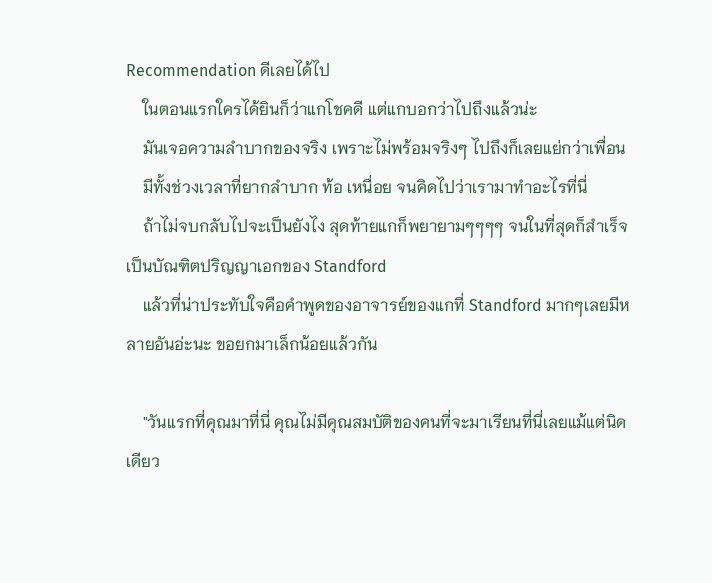Recommendation ดีเลยได้ไป
    ในตอนแรกใครได้ยินก็ว่าแกโชคดี แต่แกบอกว่าไปถึงแล้วน่ะ
    มันเจอความลำบากของจริง เพราะไม่พร้อมจริงๆ ไปถึงก็เลยแย่กว่าเพื่อน
    มีทั้งช่วงเวลาที่ยากลำบาก ท้อ เหนื่อย จนคิดไปว่าเรามาทำอะไรที่นี่
    ถ้าไม่จบกลับไปจะเป็นยังไง สุดท้ายแกก็พยายามๆๆๆๆ จนในที่สุดก็สำเร็จเป็นบัณฑิตปริญญาเอกของ Standford
    แล้วที่น่าประทับใจคือคำพูดของอาจารย์ของแกที่ Standford มากๆเลยมีหลายอันอ่ะนะ ขอยกมาเล็กน้อยแล้วกัน

    "วันแรกที่คุณมาที่นี่ คุณไม่มีคุณสมบัติของคนที่จะมาเรียนที่นี่เลยแม้แต่นิดเดียว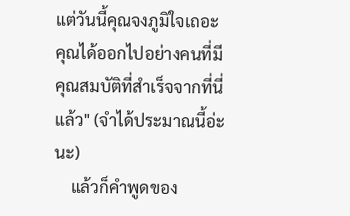แต่วันนี้คุณจงภูมิใจเถอะ คุณได้ออกไปอย่างคนที่มีคุณสมบัติที่สำเร็จจากที่นี่แล้ว" (จำได้ประมาณนี้อ่ะนะ)
    แล้วก็คำพูดของ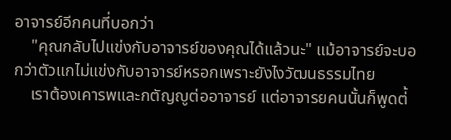อาจารย์อีกคนที่บอกว่า
    "คุณกลับไปแข่งกับอาจารย์ของคุณได้แล้วนะ" แม้อาจารย์จะบอกว่าตัวแกไม่แข่งกับอาจารย์หรอกเพราะยังไงวัฒนธรรมไทย
    เราต้องเคารพและกตัญญูต่ออาจารย์ แต่อาจารยคนนั้นก็พูดต่้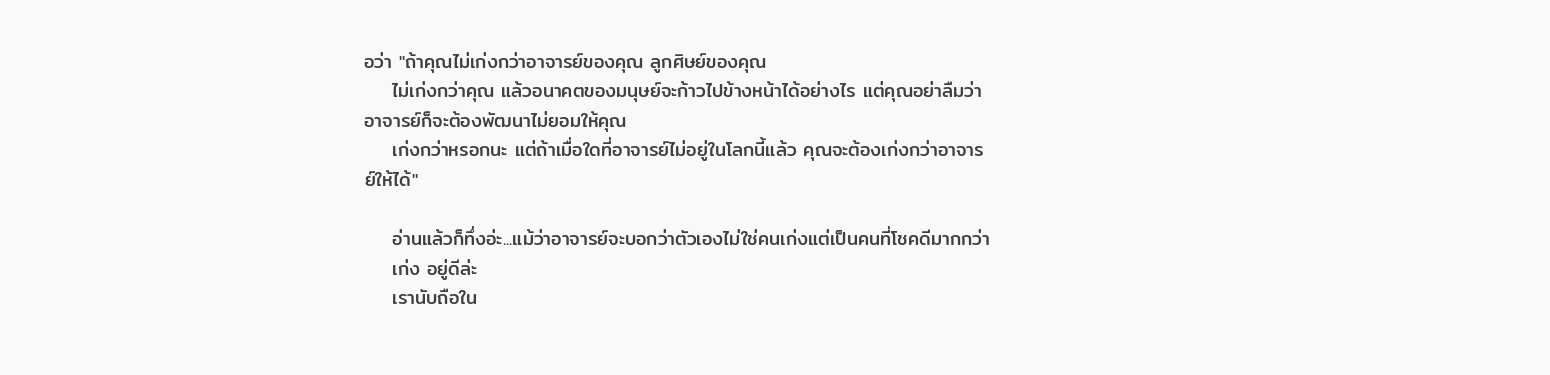อว่า "ถ้าคุณไม่เก่งกว่าอาจารย์ของคุณ ลูกศิษย์ของคุณ
    ไม่เก่งกว่าคุณ แล้วอนาคตของมนุษย์จะก้าวไปข้างหน้าได้อย่างไร แต่คุณอย่าลืมว่าอาจารย์ก็จะต้องพัฒนาไม่ยอมให้คุณ
    เก่งกว่าหรอกนะ แต่ถ้าเมื่อใดที่อาจารย์ไม่อยู่ในโลกนี้แล้ว คุณจะต้องเก่งกว่าอาจารย์ให้ได้"

    อ่านแล้วก็ทึ่งอ่ะ...แม้ว่าอาจารย์จะบอกว่าตัวเองไม่ใช่คนเก่งแต่เป็นคนที่โชคดีมากกว่า
    เก่ง อยู่ดีล่ะ
    เรานับถือใน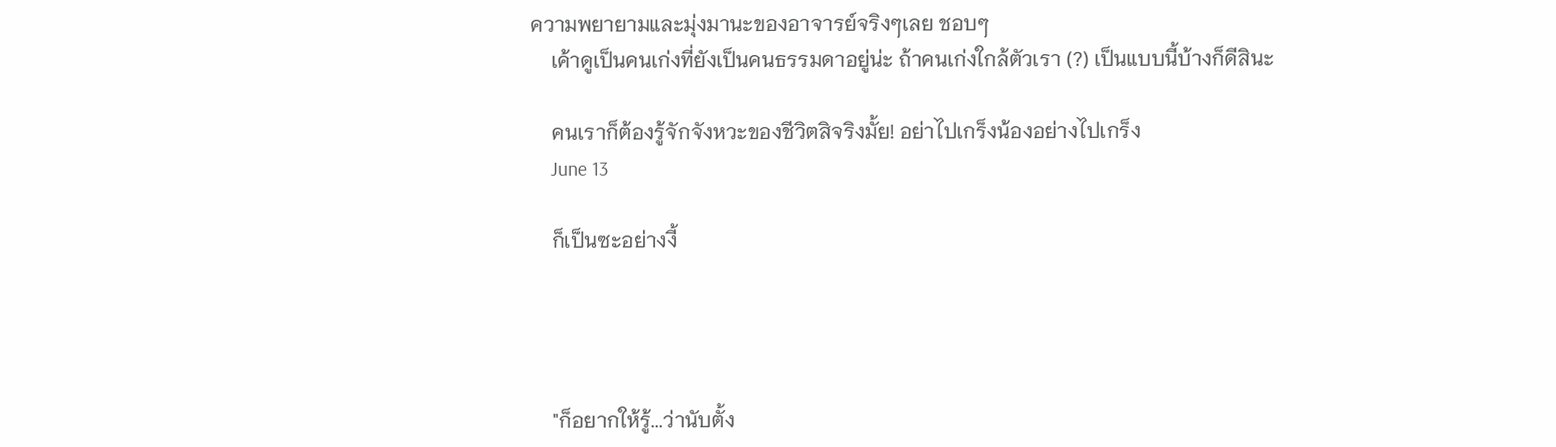ความพยายามและมุ่งมานะของอาจารย์จริงๆเลย ชอบๆ
    เค้าดูเป็นคนเก่งที่ยังเป็นคนธรรมดาอยู่น่ะ ถ้าคนเก่งใกล้ตัวเรา (?) เป็นแบบนี้บ้างก็ดีสินะ

    คนเราก็ต้องรู้จักจังหวะของชีวิตสิจริงมั้ย! อย่าไปเกร็งน้องอย่างไปเกร็ง
    June 13

    ก็เป็นซะอย่างงี้




    "ก็อยากให้รู้...ว่านับตั้ง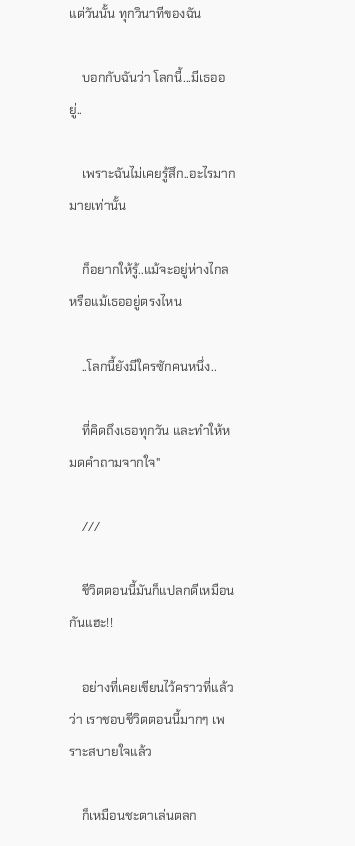แต่วันนั้น ทุกวินาทีของฉัน

    บอกกับฉันว่า โลกนี้...มีเธออยู่..

    เพราะฉันไม่เคยรู้สึก..อะไรมากมายเท่านั้น

    ก็อยากให้รู้..แม้จะอยู่ห่างไกล หรือแม้เธออยู่ตรงไหน

    ..โลกนี้ยังมีใครซักคนหนึ่ง..

    ที่คิดถึงเธอทุกวัน และทำให้หมดคำถามจากใจ"

    ///

    ชีวิตตอนนี้มันก็แปลกดีเหมือนกันแฮะ!!

    อย่างที่เคยเขียนไว้คราวที่แล้วว่า เราชอบชีวิตตอนนี้มากๆ เพราะสบายใจแล้ว

    ก็เหมือนชะตาเล่นตลก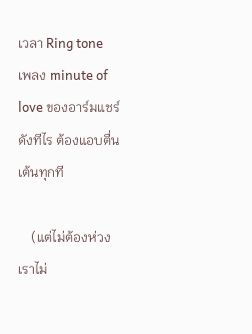เวลา Ring tone เพลง minute of love ของอาร์มแชร์ ดังทีไร ต้องแอบตื่นเต้นทุกที

    (แต่ไม่ต้องห่วงเราไม่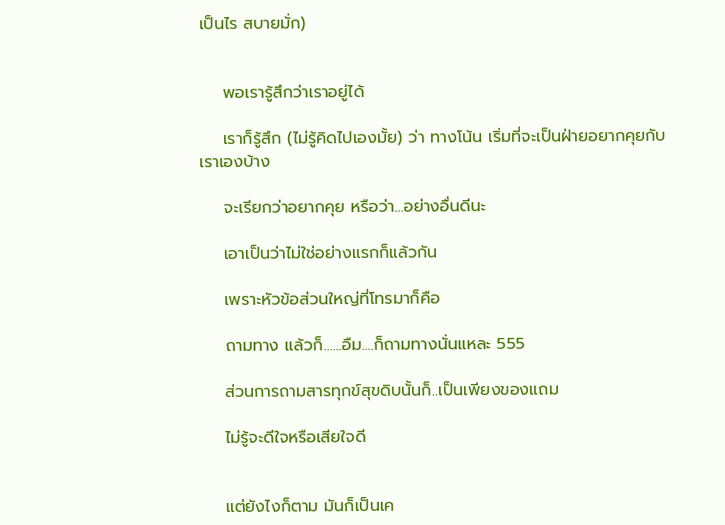เป็นไร สบายมั่ก)


    พอเรารู้สึกว่าเราอยู่ได้

    เราก็รู้สึก (ไม่รู้คิดไปเองมั้ย) ว่า ทางโน้น เริ่มที่จะเป็นฝ่ายอยากคุยกับเราเองบ้าง

    จะเรียกว่าอยากคุย หรือว่า...อย่างอื่นดีนะ

    เอาเป็นว่าไม่ใช่อย่างแรกก็แล้วกัน

    เพราะหัวข้อส่วนใหญ่ที่โทรมาก็คือ

    ถามทาง แล้วก็......อืม....ก็ถามทางนั่นแหละ 555

    ส่วนการถามสารทุกข์สุขดิบนั้นก็..เป็นเพียงของแถม

    ไม่รู้จะดีใจหรือเสียใจดี


    แต่ยังไงก็ตาม มันก็เป็นเค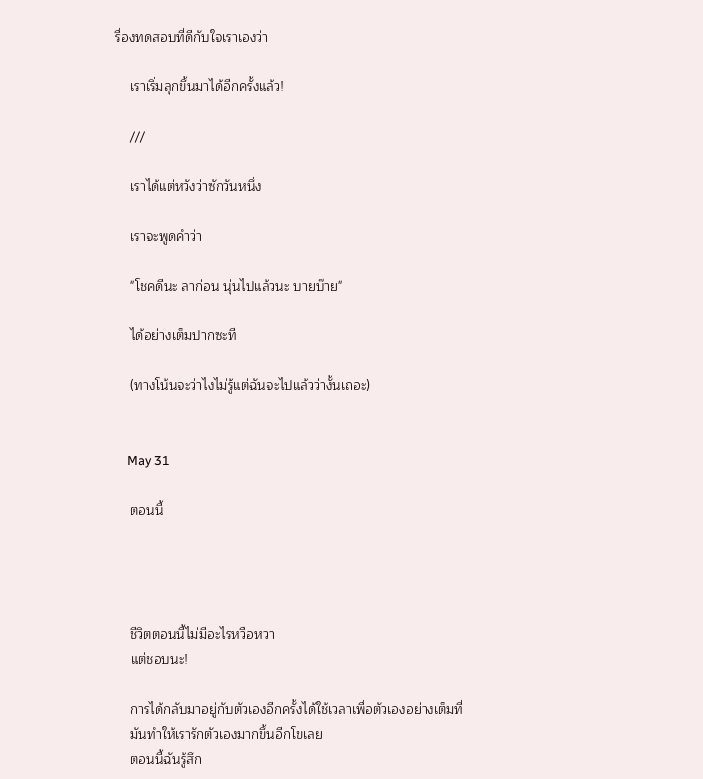รื่องทดสอบที่ดีกับใจเราเองว่า

    เราเริ่มลุกขึ้นมาได้อีกครั้งแล้ว!

    ///

    เราได้แต่หวังว่าซักวันหนึ่ง

    เราจะพูดคำว่า

    "โชคดีนะ ลาก่อน นุ่นไปแล้วนะ บายบ๊าย"

    ได้อย่างเต็มปากซะที

    (ทางโน้นจะว่าไงไม่รู้แต่ฉันจะไปแล้วว่างั้นเถอะ)


    May 31

    ตอนนี้




    ชีวิตตอนนี้ไม่มีอะไรหวือหวา
    แต่ชอบนะ!

    การได้กลับมาอยู่กับตัวเองอีกครั้งได้ใช้เวลาเพื่อตัวเองอย่างเต็มที่
    มันทำให้เรารักตัวเองมากขึ้นอีกโขเลย
    ตอนนี้ฉันรู้สึก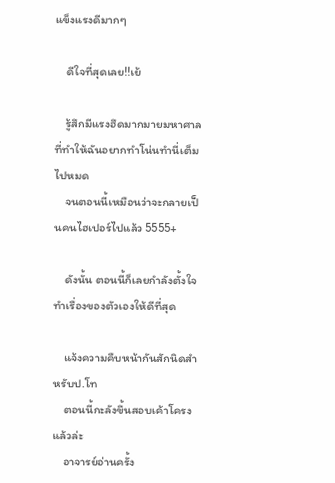แข็งแรงดีมากๆ

    ดีใจที่สุดเลย!!เย้

    รู้สึกมีแรงฮึดมากมายมหาศาลที่ทำให้ฉันอยากทำโน่นทำนี่เต็มไปหมด
    จนตอนนี้เหมือนว่าจะกลายเป็นคนไฮเปอร์ไปแล้ว 5555+

    ดังนั้น ตอนนี้ก็เลยกำลังตั้งใจทำเรื่องของตัวเองให้ดีที่สุด

    แจ้งความคืบหน้ากันสักนิดสำหรับป.โท
    ตอนนี้กะลังขึ้นสอบเค้าโครงแล้วล่ะ
    อาจารย์อ่านครั้ง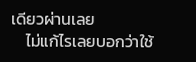เดียวผ่านเลย
    ไม่แก้ไรเลยบอกว่าใช้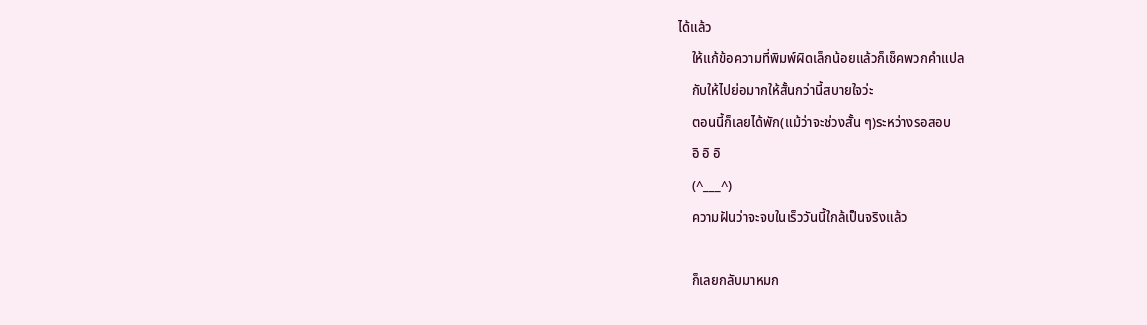ได้แล้ว
    ให้แก้ข้อความที่พิมพ์ผิดเล็กน้อยแล้วก็เช็คพวกคำแปล
    กับให้ไปย่อมากให้สั้นกว่านี้สบายใจว่ะ
    ตอนนี้ก็เลยได้พัก(แม้ว่าจะช่วงสั้น ๆ)ระหว่างรอสอบ
    อิ อิ อิ
    (^___^)
    ความฝันว่าจะจบในเร็ววันนี้ใกล้เป็นจริงแล้ว

    ก็เลยกลับมาหมก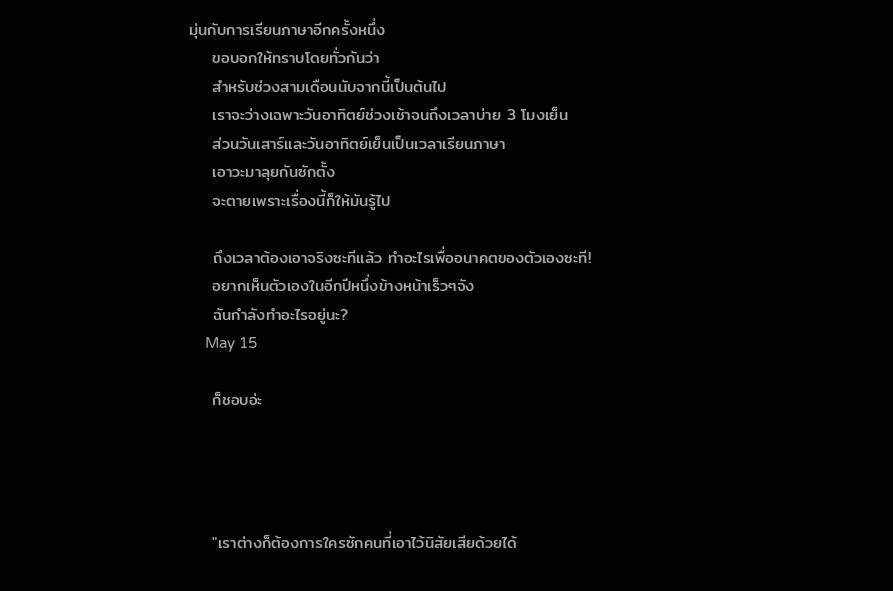มุ่นกับการเรียนภาษาอีกครั้งหนึ่ง
    ขอบอกให้ทราบโดยทั่วกันว่า
    สำหรับช่วงสามเดือนนับจากนี้เป็นต้นไป
    เราจะว่างเฉพาะวันอาทิตย์ช่วงเช้าจนถึงเวลาบ่าย 3 โมงเย็น
    ส่วนวันเสาร์และวันอาทิตย์เย็นเป็นเวลาเรียนภาษา
    เอาวะมาลุยกันซักตั้ง
    จะตายเพราะเรื่องนี้ก็ให้มันรู้ไป

    ถึงเวลาต้องเอาจริงซะทีแล้ว ทำอะไรเพื่ออนาคตของตัวเองซะที!
    อยากเห็นตัวเองในอีกปีหนึ่งข้างหน้าเร็วๆจัง
    ฉันกำลังทำอะไรอยู่นะ?
    May 15

    ก็ชอบอ่ะ




    "เราต่างก็ต้องการใครซักคนที่เอาไว้นิสัยเสียด้วยได้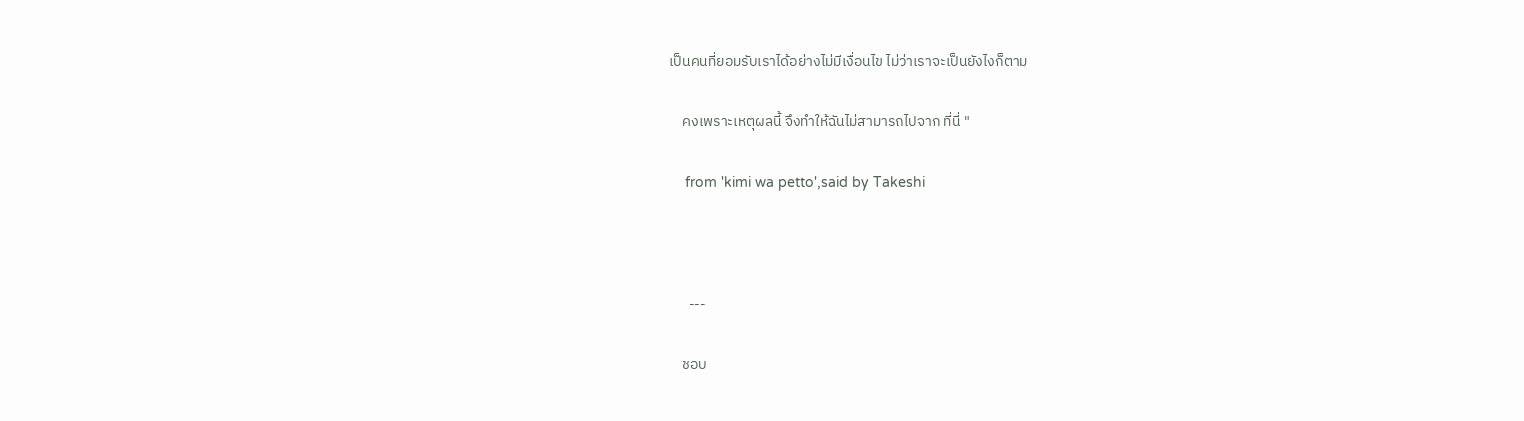เป็นคนที่ยอมรับเราได้อย่างไม่มีเงื่อนไข ไม่ว่าเราจะเป็นยังไงก็ตาม

    คงเพราะเหตุผลนี้ จึงทำให้ฉันไม่สามารถไปจาก ที่นี่ "

    from 'kimi wa petto',said by Takeshi



      ---

    ชอบ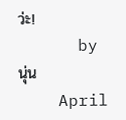ว่ะ!
      by  นุ่น
    April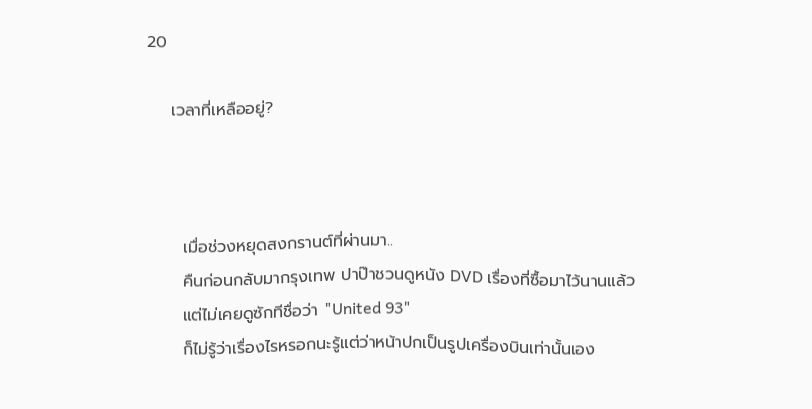20

    เวลาที่เหลืออยู่?



      เมื่อช่วงหยุดสงกรานต์ที่ผ่านมา..
      คืนก่อนกลับมากรุงเทพ ปาป๊าชวนดูหนัง DVD เรื่องที่ซื้อมาไว้นานแล้ว
      แต่ไม่เคยดูซักทีชื่อว่า "United 93"
      ก็ไม่รู้ว่าเรื่องไรหรอกนะรู้แต่ว่าหน้าปกเป็นรูปเครื่องบินเท่านั้นเอง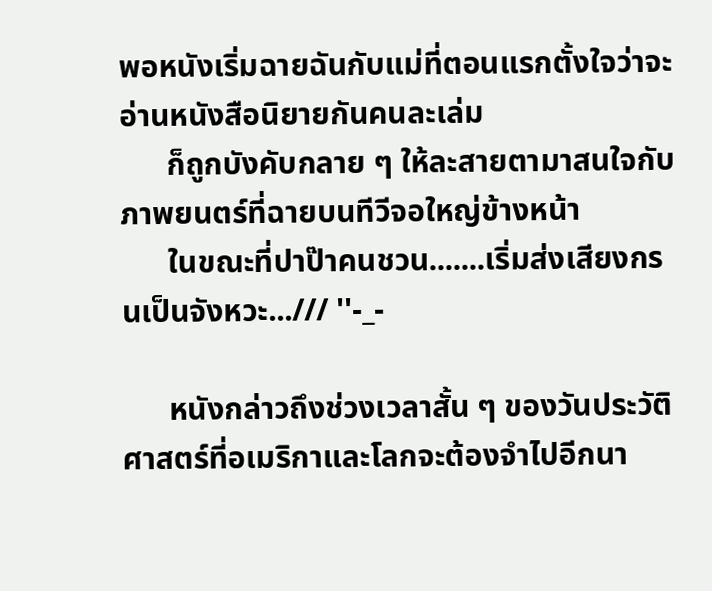พอหนังเริ่มฉายฉันกับแม่ที่ตอนแรกตั้งใจว่าจะอ่านหนังสือนิยายกันคนละเล่ม
      ก็ถูกบังคับกลาย ๆ ให้ละสายตามาสนใจกับภาพยนตร์ที่ฉายบนทีวีจอใหญ่ข้างหน้า
      ในขณะที่ปาป๊าคนชวน.......เริ่มส่งเสียงกรนเป็นจังหวะ.../// ''-_-

      หนังกล่าวถึงช่วงเวลาสั้น ๆ ของวันประวัติศาสตร์ที่อเมริกาและโลกจะต้องจำไปอีกนา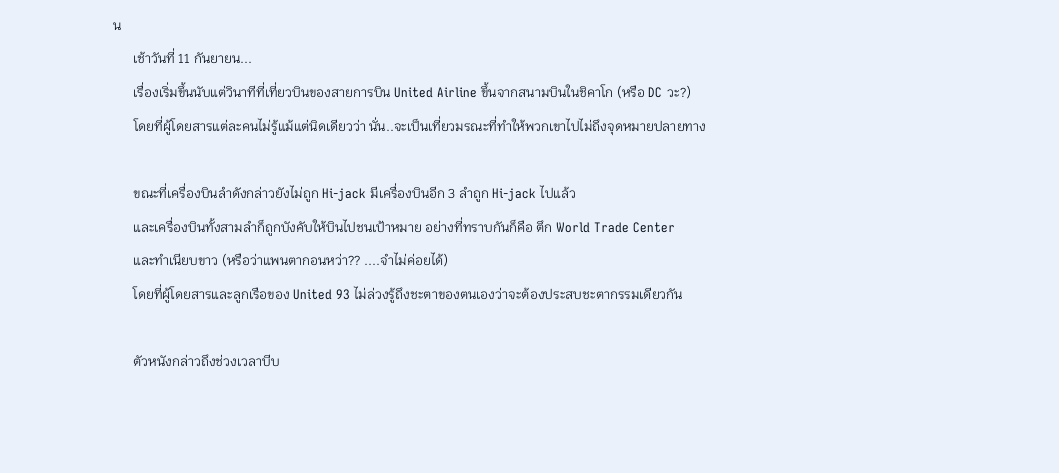น
      เช้าวันที่ 11 กันยายน...
      เรื่องเริ่มขึ้นนับแต่วินาทีที่เที่ยวบินของสายการบิน United Airline ขึ้นจากสนามบินในชิคาโก (หรือ DC วะ?)
      โดยที่ผู้โดยสารแต่ละคนไม่รู้แม้แต่นิดเดียวว่า นั่น..จะเป็นเที่ยวมรณะที่ทำให้พวกเขาไปไม่ถึงจุดหมายปลายทาง

      ขณะที่เครื่องบินลำดังกล่าวยังไม่ถูก Hi-jack มีเครื่องบินอีก 3 ลำถูก Hi-jack ไปแล้ว
      และเครื่องบินทั้งสามลำก็ถูกบังคับให้บินไปชนเป้าหมาย อย่างที่ทราบกันก็คือ ตึก World Trade Center
      และทำเนียบขาว (หรือว่าแพนตากอนหว่า?? ....จำไม่ค่อยได้)
      โดยที่ผู้โดยสารและลูกเรือของ United 93 ไม่ล่วงรู้ถึงชะตาของตนเองว่าจะต้องประสบชะตากรรมเดียวกัน

      ตัวหนังกล่าวถึงช่วงเวลาบีบ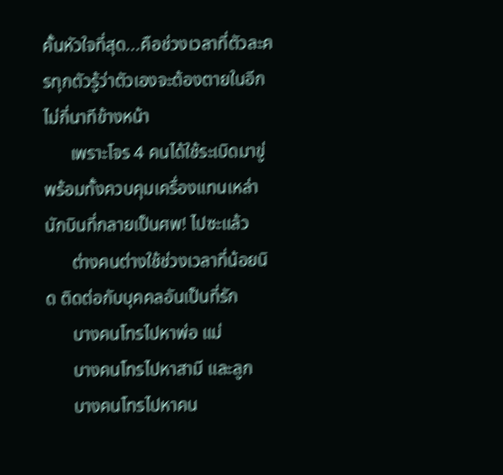คั้นหัวใจที่สุด...คือช่วงเวลาที่ตัวละครทุกตัวรู้ว่าตัวเองจะต้องตายในอีกไม่กี่นาทีข้างหน้า
      เพราะโจร 4 คนได้ใช้ระเบิดมาขู่พร้อมทั้งควบคุมเครื่องแทนเหล่านักบินที่กลายเป็นศพ! ไปซะแล้ว
      ต่างคนต่างใช้ช่วงเวลาที่น้อยนิด ติดต่อกับบุคคลอันเป็นที่รัก
      บางคนโทรไปหาพ่อ แม่
      บางคนโทรไปหาสามี และลูก
      บางคนโทรไปหาคน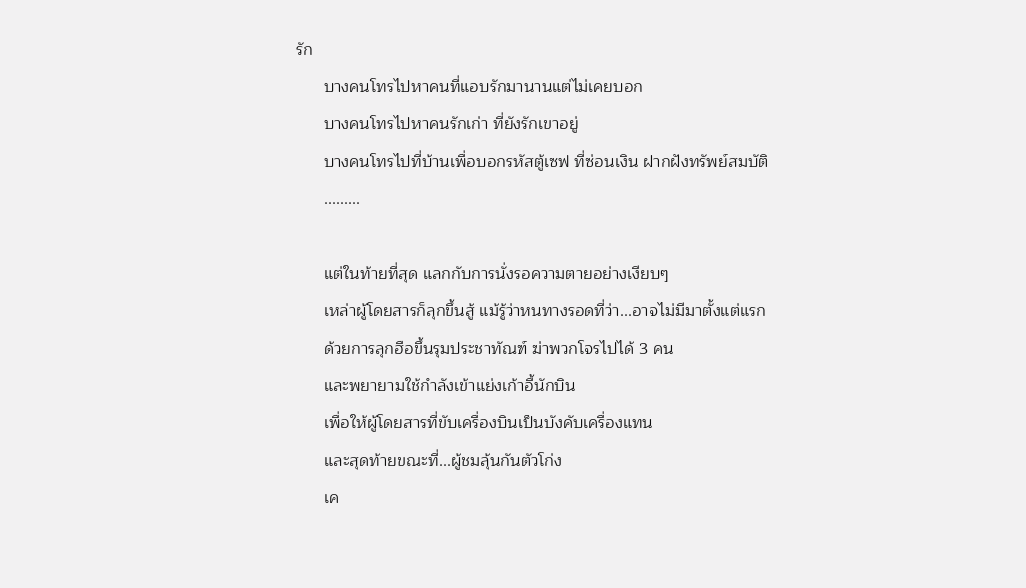รัก
      บางคนโทรไปหาคนที่แอบรักมานานแต่ไม่เคยบอก
      บางคนโทรไปหาคนรักเก่า ที่ยังรักเขาอยู่
      บางคนโทรไปที่บ้านเพื่อบอกรหัสตู้เซฟ ที่ซ่อนเงิน ฝากฝังทรัพย์สมบัติ
      .........

      แต่ในท้ายที่สุด แลกกับการนั่งรอความตายอย่างเงียบๆ
      เหล่าผู้โดยสารก็ลุกขึ้นสู้ แม้รู้ว่าหนทางรอดที่ว่า...อาจไม่มีมาตั้งแต่แรก
      ด้วยการลุกฮือขึ้นรุมประชาทัณฑ์ ฆ่าพวกโจรไปได้ 3 คน
      และพยายามใช้กำลังเข้าแย่งเก้าอี้นักบิน
      เพื่อให้ผู้โดยสารที่ขับเครื่องบินเป็นบังคับเครื่องแทน
      และสุดท้ายขณะที่...ผู้ชมลุ้นกันตัวโก่ง
      เค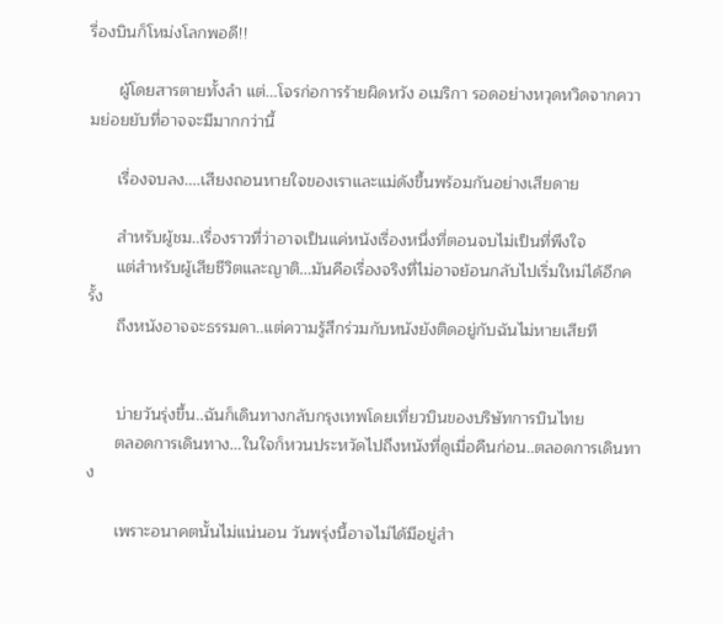รื่องบินก็โหม่งโลกพอดี!!

      ผู้โดยสารตายทั้งลำ แต่...โจรก่อการร้ายผิดหวัง อเมริกา รอดอย่างหวุดหวิดจากความย่อยยับที่อาจจะมีมากกว่านี้

      เรื่องจบลง....เสียงถอนหายใจของเราและแม่ดังขึ้นพร้อมกันอย่างเสียดาย

      สำหรับผู้ชม..เรื่องราวที่ว่าอาจเป็นแค่หนังเรื่องหนึ่งที่ตอนจบไม่เป็นที่พึงใจ
      แต่สำหรับผู้เสียชีวิตและญาติ...มันคือเรื่องจริงที่ไม่อาจย้อนกลับไปเริ่มใหม่ได้อีกครั้ง
      ถึงหนังอาจจะธรรมดา..แต่ความรู้สึกร่วมกับหนังยังติดอยู่กับฉันไม่หายเสียที


      บ่ายวันรุ่งขึ้น..ฉันก็เดินทางกลับกรุงเทพโดยเที่ยวบินของบริษัทการบินไทย
      ตลอดการเดินทาง...ในใจก็หวนประหวัดไปถึงหนังที่ดูเมื่อคืนก่อน..ตลอดการเดินทาง

      เพราะอนาคตนั้นไม่แน่นอน วันพรุ่งนี้อาจไม่ได้มีอยู่สำ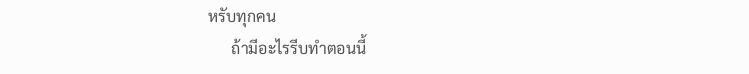หรับทุกคน
      ถ้ามีอะไรรีบทำตอนนี้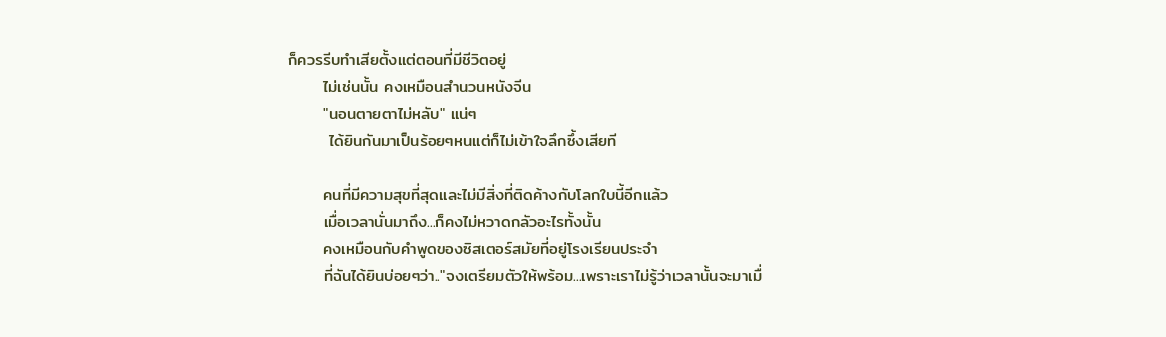ก็ควรรีบทำเสียตั้งแต่ตอนที่มีชีวิตอยู่
      ไม่เช่นนั้น คงเหมือนสำนวนหนังจีน
      "นอนตายตาไม่หลับ" แน่ๆ
       ได้ยินกันมาเป็นร้อยๆหนแต่ก็ไม่เข้าใจลึกซึ้งเสียที

      คนที่มีความสุขที่สุดและไม่มีสิ่งที่ติดค้างกับโลกใบนี้อีกแล้ว
      เมื่อเวลานั่นมาถึง...ก็คงไม่หวาดกลัวอะไรทั้งนั้น
      คงเหมือนกับคำพูดของซิสเตอร์สมัยที่อยู่โรงเรียนประจำ
      ที่ฉันได้ยินบ่อยๆว่า.."จงเตรียมตัวให้พร้อม...เพราะเราไม่รู้ว่าเวลานั้นจะมาเมื่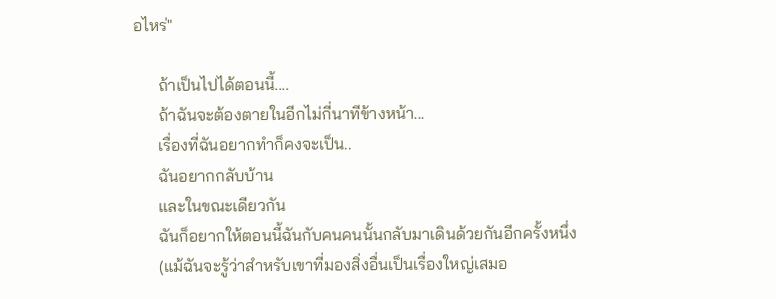อไหร่"

      ถ้าเป็นไปได้ตอนนี้....
      ถ้าฉันจะต้องตายในอีกไม่กี่นาทีข้างหน้า...
      เรื่องที่ฉันอยากทำก็คงจะเป็น..
      ฉันอยากกลับบ้าน
      และในขณะเดียวกัน
      ฉันก็อยากให้ตอนนี้ฉันกับคนคนนั้นกลับมาเดินด้วยกันอีกครั้งหนึ่ง
      (แม้ฉันจะรู้ว่าสำหรับเขาที่มองสิ่งอื่นเป็นเรื่องใหญ่เสมอ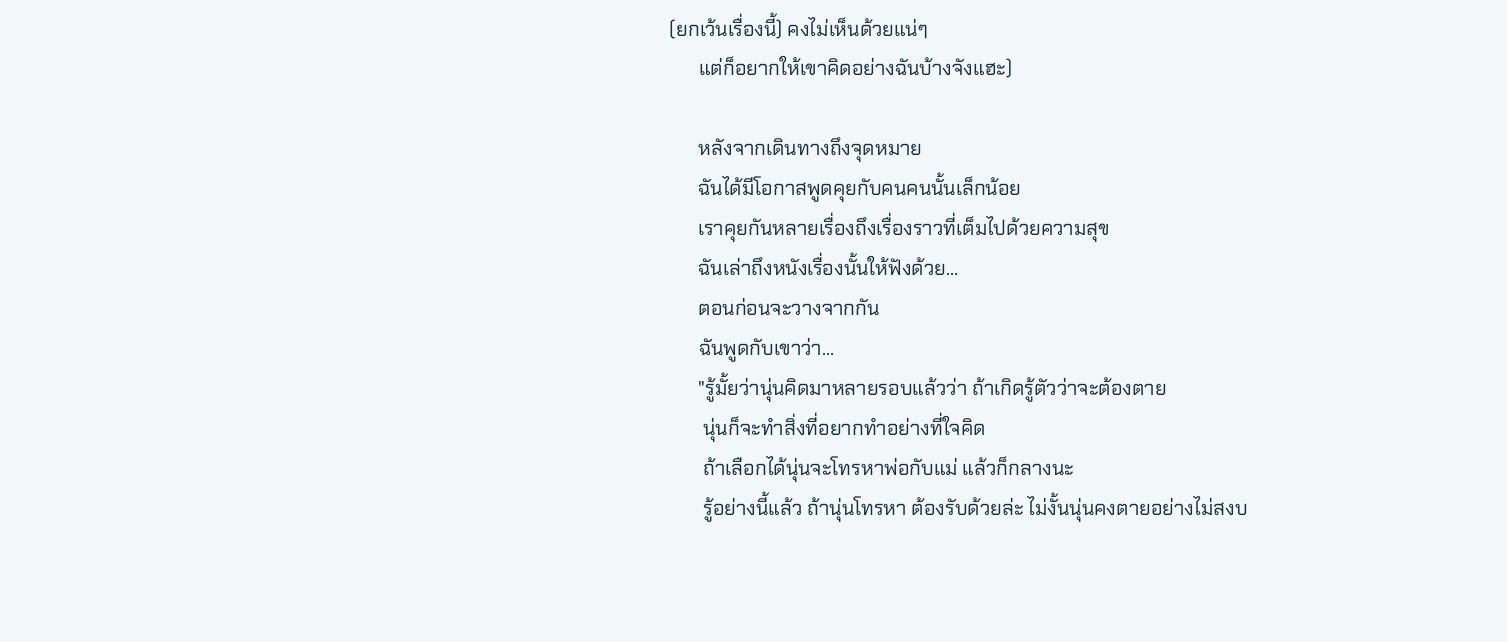(ยกเว้นเรื่องนี้) คงไม่เห็นด้วยแน่ๆ
      แต่ก็อยากให้เขาคิดอย่างฉันบ้างจังแฮะ)

      หลังจากเดินทางถึงจุดหมาย
      ฉันได้มีโอกาสพูดคุยกับคนคนนั้นเล็กน้อย
      เราคุยกันหลายเรื่องถึงเรื่องราวที่เต็มไปด้วยความสุข
      ฉันเล่าถึงหนังเรื่องนั้นให้ฟังด้วย...
      ตอนก่อนจะวางจากกัน
      ฉันพูดกับเขาว่า...
      "รู้มั้ยว่านุ่นคิดมาหลายรอบแล้วว่า ถ้าเกิดรู้ตัวว่าจะต้องตาย
       นุ่นก็จะทำสิ่งที่อยากทำอย่างที่ใจคิด
       ถ้าเลือกได้นุ่นจะโทรหาพ่อกับแม่ แล้วก็กลางนะ
       รู้อย่างนี้แล้ว ถ้านุ่นโทรหา ต้องรับด้วยล่ะ ไม่งั้นนุ่นคงตายอย่างไม่สงบ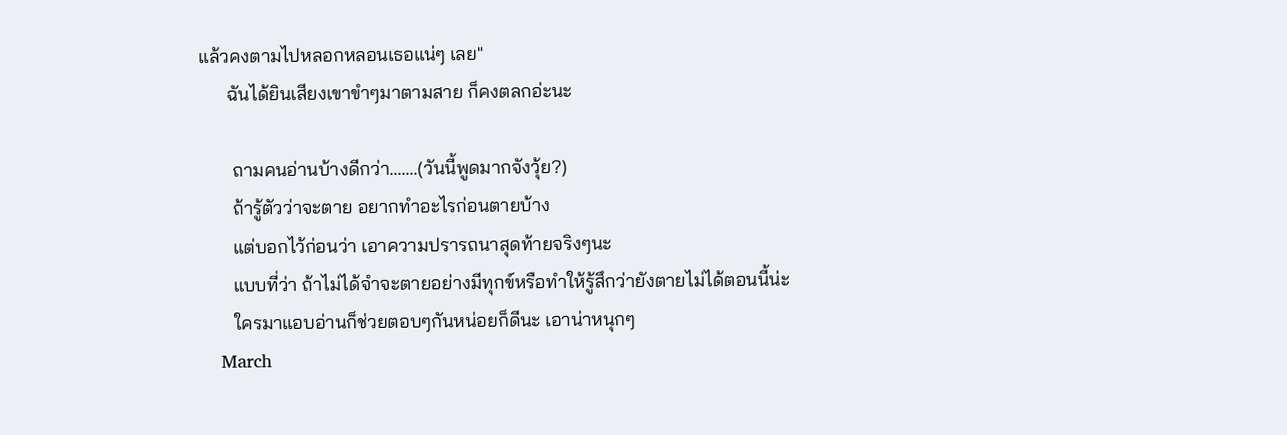แล้วคงตามไปหลอกหลอนเธอแน่ๆ เลย"
      ฉันได้ยินเสียงเขาขำๆมาตามสาย ก็คงตลกอ่ะนะ

       ถามคนอ่านบ้างดีกว่า.......(วันนี้พูดมากจังวุ้ย?)
       ถ้ารู้ตัวว่าจะตาย อยากทำอะไรก่อนตายบ้าง
       แต่บอกไว้ก่อนว่า เอาความปรารถนาสุดท้ายจริงๆนะ
       แบบที่ว่า ถ้าไม่ได้จำจะตายอย่างมีทุกข์หรือทำให้รู้สึกว่ายังตายไม่ได้ตอนนี้น่ะ
       ใครมาแอบอ่านก็ช่วยตอบๆกันหน่อยก็ดีนะ เอาน่าหนุกๆ
    March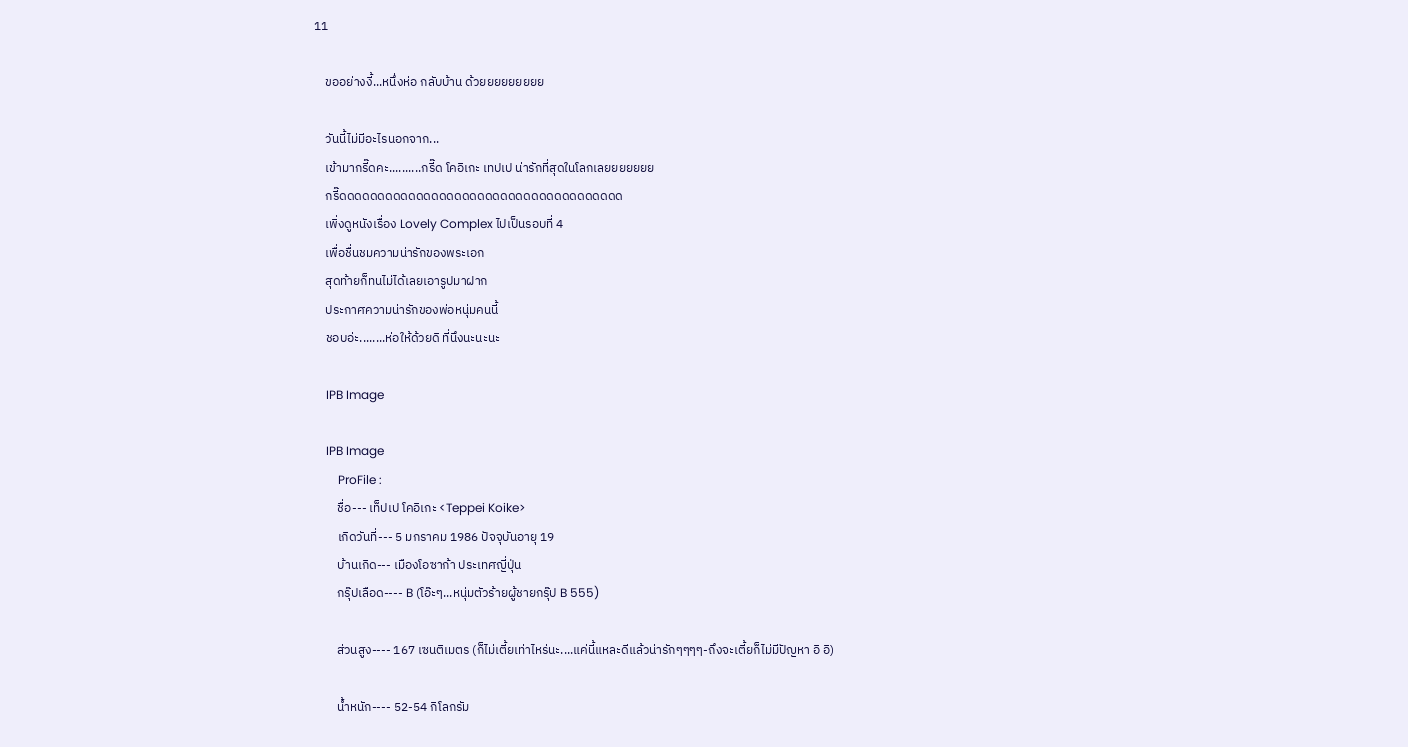11

    ขออย่างงี้...หนึ่งห่อ กลับบ้าน ด้วยยยยยยยยย

    วันนี้ไม่มีอะไรนอกจาก...
    เข้ามากรี๊ดคะ..........กรี๊ด โคอิเกะ เทปเป น่ารักที่สุดในโลกเลยยยยยยย
    กรี๊ดดดดดดดดดดดดดดดดดดดดดดดดดดดดดดดดดดดดด
    เพิ่งดูหนังเรื่อง Lovely Complex ไปเป็นรอบที่ 4
    เพื่อชื่นชมความน่ารักของพระเอก
    สุดท้ายก็ทนไม่ได้เลยเอารูปมาฝาก
    ประกาศความน่ารักของพ่อหนุ่มคนนี้
    ชอบอ่ะ........ห่อให้ด้วยดิ ที่นึงนะนะนะ

    IPB Image

    IPB Image
        ProFile :
        ชื่อ--- เท็ปเป โคอิเกะ <Teppei Koike>
        เกิดวันที่--- 5 มกราคม 1986 ปัจจุบันอายุ 19
        บ้านเกิด--- เมืองโอซาก้า ประเทศญี่ปุ่น
        กรุ๊ปเลือด---- B (โอ๊ะๆ...หนุ่มตัวร้ายผู้ชายกรุ๊ป B 555)

        ส่วนสูง---- 167 เซนติเมตร (ก็ไม่เตี้ยเท่าไหร่นะ....แค่นี้แหละดีแล้วน่ารักๆๆๆๆ-ถึงจะเตี้ยก็ไม่มีปัญหา อิ อิ)

        น้ำหนัก---- 52-54 กิโลกรัม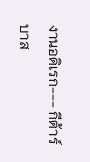งานอดิเรก--- กีต้าร์ บาส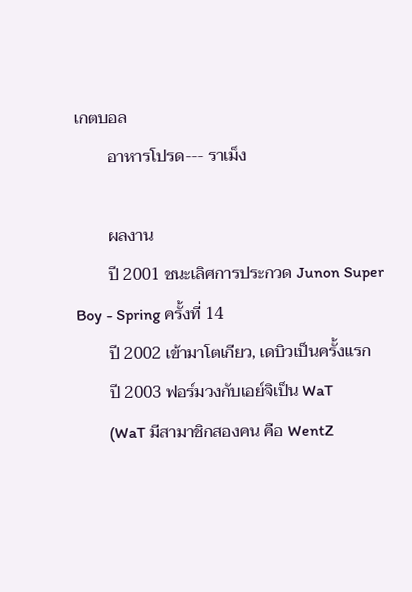เกตบอล
        อาหารโปรด--- ราเม็ง

        ผลงาน
        ปี 2001 ชนะเลิศการประกวด Junon Super Boy - Spring ครั้งที่ 14
        ปี 2002 เข้ามาโตเกียว, เดบิวเป็นครั้งแรก
        ปี 2003 ฟอร์มวงกับเอย์จิเป็น WaT
        (WaT มีสามาชิกสองคน คือ WentZ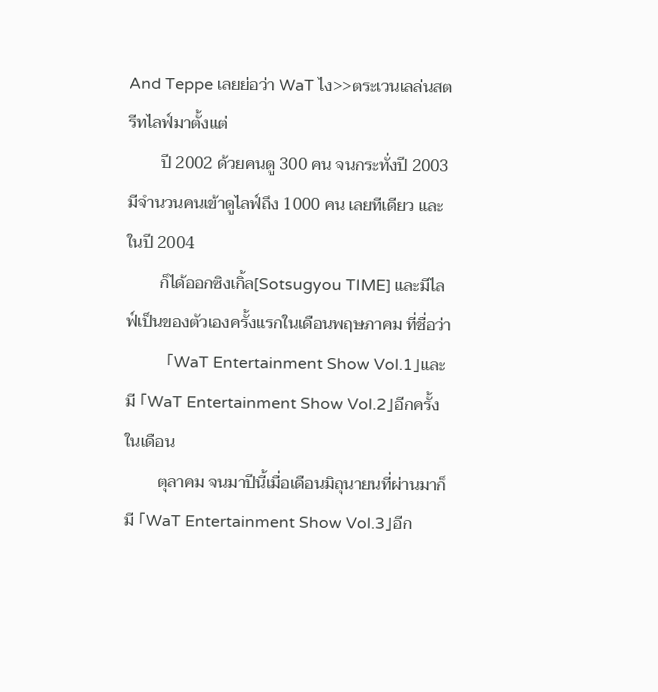And Teppe เลยย่อว่า WaT ไง>>ตระเวนเลล่นสตรีทไลฟ์มาตั้งแต่
        ปี 2002 ด้วยคนดู 300 คน จนกระทั่งปี 2003 มีจำนวนคนเข้าดูไลฟ์ถึง 1000 คน เลยทีเดียว และในปี 2004
        ก็ได้ออกซิงเกิ้ล[Sotsugyou TIME] และมีไลฟ์เป็นของตัวเองครั้งแรกในเดือนพฤษภาคม ที่ชื่อว่า
        「WaT Entertainment Show Vol.1」และมี 「WaT Entertainment Show Vol.2」อีกครั้งในเดือน
        ตุลาคม จนมาปีนี้เมื่อเดือนมิถุนายนที่ผ่านมาก็มี 「WaT Entertainment Show Vol.3」อีก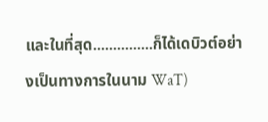และในที่สุด...............ก็ได้เดบิวต์อย่างเป็นทางการในนาม WaT)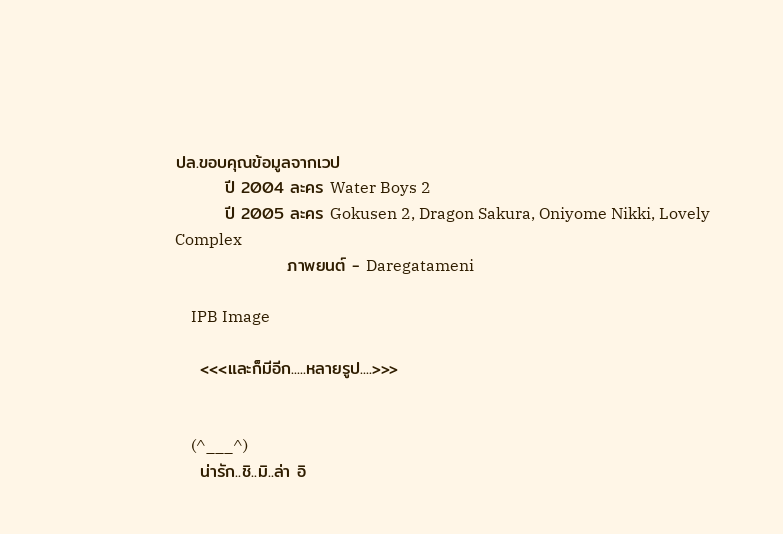ปล.ขอบคุณข้อมูลจากเวป
        ปี 2004 ละคร Water Boys 2
        ปี 2005 ละคร Gokusen 2, Dragon Sakura, Oniyome Nikki, Lovely Complex
                  ภาพยนต์ - Daregatameni

    IPB Image

    <<<และก็มีอีก.....หลายรูป....>>>


    (^___^)
    น่ารัก..ชิ..มิ..ล่า อิ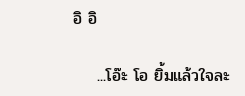อิ อิ

    ...โอ๊ะ โอ ยิ้มแล้วใจละ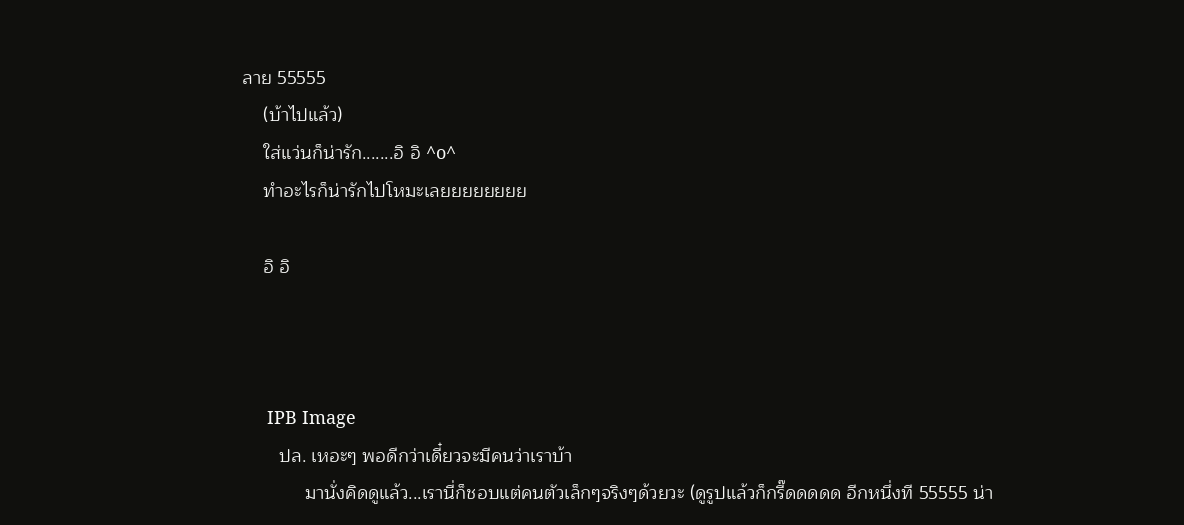ลาย 55555
    (บ้าไปแล้ว)
    ใส่แว่นก็น่ารัก.......อิ อิ ^o^
    ทำอะไรก็น่ารักไปโหมะเลยยยยยยยย

    อิ อิ



     IPB Image
       ปล. เหอะๆ พอดีกว่าเดี๋ยวจะมีคนว่าเราบ้า
            มานั่งคิดดูแล้ว...เรานี่ก็ชอบแต่คนตัวเล็กๆจริงๆด้วยวะ (ดูรูปแล้วก็กรี๊ดดดดด อีกหนึ่งที 55555 น่า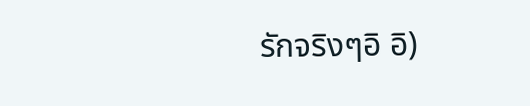รักจริงๆอิ อิ)